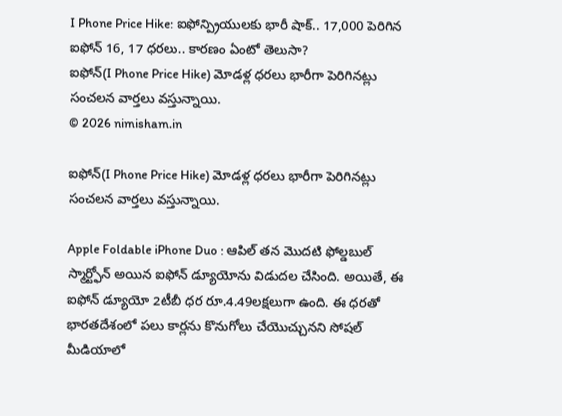I Phone Price Hike: ఐఫోన్ప్రియులకు భారీ షాక్.. 17,000 పెరిగిన ఐఫోన్ 16, 17 ధరలు.. కారణం ఏంటో తెలుసా?
ఐఫోన్(I Phone Price Hike) మోడళ్ల ధరలు భారీగా పెరిగినట్లు సంచలన వార్తలు వస్తున్నాయి.
© 2026 nimisham.in

ఐఫోన్(I Phone Price Hike) మోడళ్ల ధరలు భారీగా పెరిగినట్లు సంచలన వార్తలు వస్తున్నాయి.

Apple Foldable iPhone Duo : ఆపిల్ తన మొదటి ఫోల్డబుల్ స్మార్ట్ఫోన్ అయిన ఐఫోన్ డ్యూయోను విడుదల చేసింది. అయితే, ఈ ఐఫోన్ డ్యూయో 2టీబీ ధర రూ.4.49లక్షలుగా ఉంది. ఈ ధరతో భారతదేశంలో పలు కార్లను కొనుగోలు చేయొచ్చునని సోషల్ మీడియాలో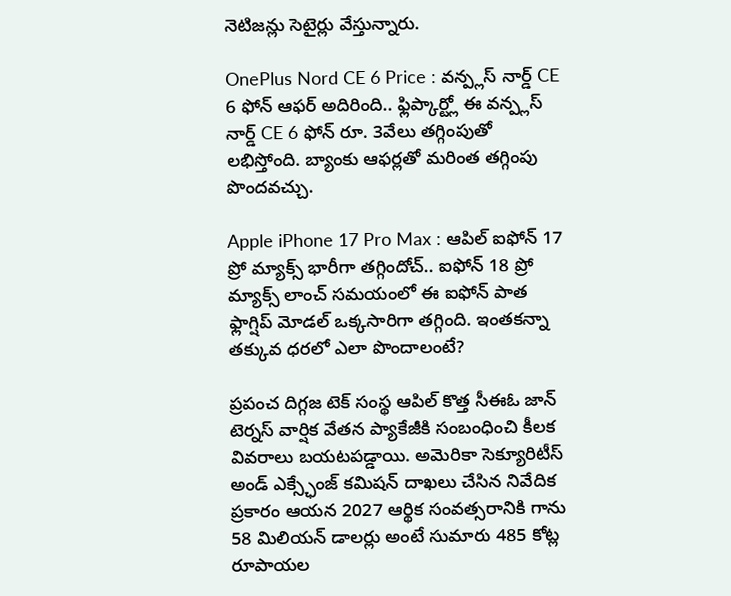నెటిజన్లు సెటైర్లు వేస్తున్నారు.

OnePlus Nord CE 6 Price : వన్ప్లస్ నార్డ్ CE 6 ఫోన్ ఆఫర్ అదిరింది.. ఫ్లిప్కార్ట్లో ఈ వన్ప్లస్ నార్డ్ CE 6 ఫోన్ రూ. 3వేలు తగ్గింపుతో లభిస్తోంది. బ్యాంకు ఆఫర్లతో మరింత తగ్గింపు పొందవచ్చు.

Apple iPhone 17 Pro Max : ఆపిల్ ఐఫోన్ 17 ప్రో మ్యాక్స్ భారీగా తగ్గిందోచ్.. ఐఫోన్ 18 ప్రో మ్యాక్స్ లాంచ్ సమయంలో ఈ ఐఫోన్ పాత ఫ్లాగ్షిప్ మోడల్ ఒక్కసారిగా తగ్గింది. ఇంతకన్నా తక్కువ ధరలో ఎలా పొందాలంటే?

ప్రపంచ దిగ్గజ టెక్ సంస్థ ఆపిల్ కొత్త సీఈఓ జాన్ టెర్నస్ వార్షిక వేతన ప్యాకేజీకి సంబంధించి కీలక వివరాలు బయటపడ్డాయి. అమెరికా సెక్యూరిటీస్ అండ్ ఎక్స్ఛేంజ్ కమిషన్ దాఖలు చేసిన నివేదిక ప్రకారం ఆయన 2027 ఆర్థిక సంవత్సరానికి గాను 58 మిలియన్ డాలర్లు అంటే సుమారు 485 కోట్ల రూపాయల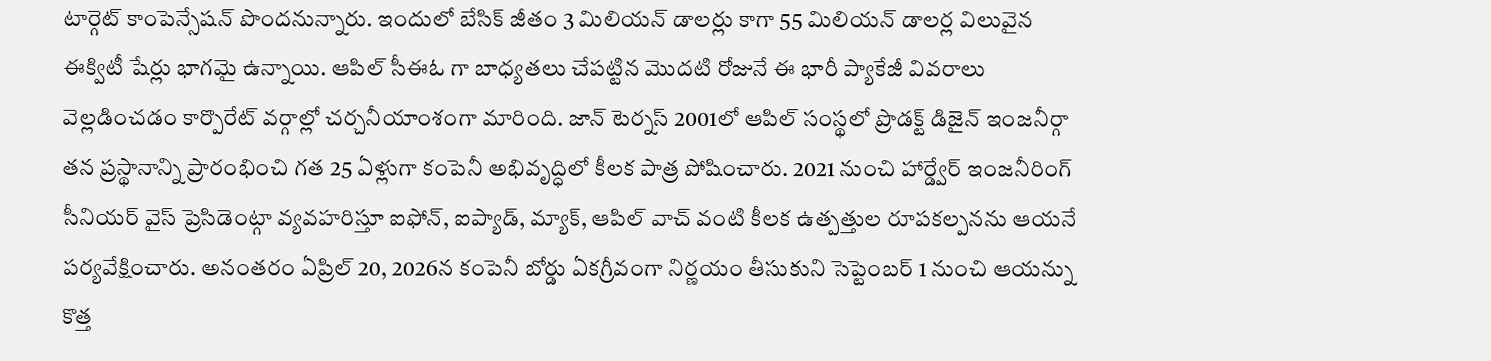టార్గెట్ కాంపెన్సేషన్ పొందనున్నారు. ఇందులో బేసిక్ జీతం 3 మిలియన్ డాలర్లు కాగా 55 మిలియన్ డాలర్ల విలువైన ఈక్విటీ షేర్లు భాగమై ఉన్నాయి. ఆపిల్ సీఈఓ గా బాధ్యతలు చేపట్టిన మొదటి రోజునే ఈ భారీ ప్యాకేజీ వివరాలు వెల్లడించడం కార్పొరేట్ వర్గాల్లో చర్చనీయాంశంగా మారింది. జాన్ టెర్నస్ 2001లో ఆపిల్ సంస్థలో ప్రొడక్ట్ డిజైన్ ఇంజనీర్గా తన ప్రస్థానాన్ని ప్రారంభించి గత 25 ఏళ్లుగా కంపెనీ అభివృద్ధిలో కీలక పాత్ర పోషించారు. 2021 నుంచి హార్డ్వేర్ ఇంజనీరింగ్ సీనియర్ వైస్ ప్రెసిడెంట్గా వ్యవహరిస్తూ ఐఫోన్, ఐప్యాడ్, మ్యాక్, ఆపిల్ వాచ్ వంటి కీలక ఉత్పత్తుల రూపకల్పనను ఆయనే పర్యవేక్షించారు. అనంతరం ఏప్రిల్ 20, 2026న కంపెనీ బోర్డు ఏకగ్రీవంగా నిర్ణయం తీసుకుని సెప్టెంబర్ 1 నుంచి ఆయన్ను కొత్త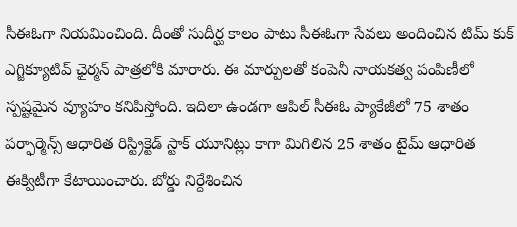సీఈఓగా నియమించింది. దీంతో సుదీర్ఘ కాలం పాటు సీఈఓగా సేవలు అందించిన టిమ్ కుక్ ఎగ్జిక్యూటివ్ ఛైర్మన్ పాత్రలోకి మారారు. ఈ మార్పులతో కంపెనీ నాయకత్వ పంపిణీలో స్పష్టమైన వ్యూహం కనిపిస్తోంది. ఇదిలా ఉండగా ఆపిల్ సీఈఓ ప్యాకేజీలో 75 శాతం పర్ఫార్మెన్స్ ఆధారిత రిస్ట్రిక్టెడ్ స్టాక్ యూనిట్లు కాగా మిగిలిన 25 శాతం టైమ్ ఆధారిత ఈక్విటీగా కేటాయించారు. బోర్డు నిర్దేశించిన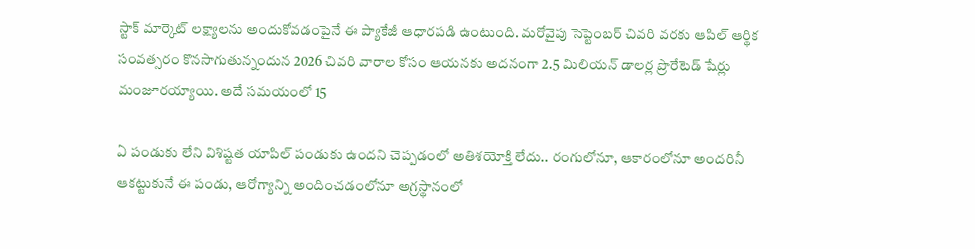స్టాక్ మార్కెట్ లక్ష్యాలను అందుకోవడంపైనే ఈ ప్యాకేజీ ఆధారపడి ఉంటుంది. మరోవైపు సెప్టెంబర్ చివరి వరకు ఆపిల్ ఆర్థిక సంవత్సరం కొనసాగుతున్నందున 2026 చివరి వారాల కోసం ఆయనకు అదనంగా 2.5 మిలియన్ డాలర్ల ప్రొరేటెడ్ షేర్లు మంజూరయ్యాయి. అదే సమయంలో 15

ఏ పండుకు లేని విశిష్టత యాపిల్ పండుకు ఉందని చెప్పడంలో అతిశయోక్తి లేదు.. రంగులోనూ, ఆకారంలోనూ అందరినీ ఆకట్టుకునే ఈ పండు, ఆరోగ్యాన్ని అందించడంలోనూ అగ్రస్థానంలో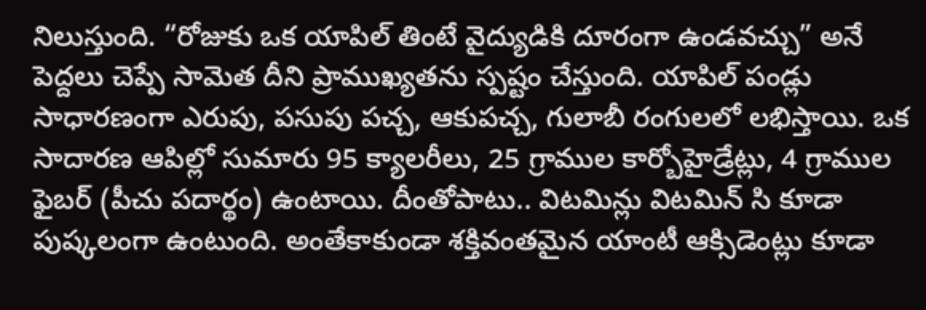నిలుస్తుంది. “రోజుకు ఒక యాపిల్ తింటే వైద్యుడికి దూరంగా ఉండవచ్చు” అనే పెద్దలు చెప్పే సామెత దీని ప్రాముఖ్యతను స్పష్టం చేస్తుంది. యాపిల్ పండ్లు సాధారణంగా ఎరుపు, పసుపు పచ్చ, ఆకుపచ్చ, గులాబీ రంగులలో లభిస్తాయి. ఒక సాదారణ ఆపిల్లో సుమారు 95 క్యాలరీలు, 25 గ్రాముల కార్బోహైడ్రేట్లు, 4 గ్రాముల ఫైబర్ (పీచు పదార్థం) ఉంటాయి. దీంతోపాటు.. విటమిన్లు విటమిన్ సి కూడా పుష్కలంగా ఉంటుంది. అంతేకాకుండా శక్తివంతమైన యాంటీ ఆక్సిడెంట్లు కూడా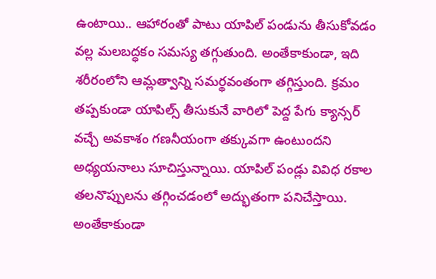ఉంటాయి.. ఆహారంతో పాటు యాపిల్ పండును తీసుకోవడం వల్ల మలబద్ధకం సమస్య తగ్గుతుంది. అంతేకాకుండా, ఇది శరీరంలోని ఆమ్లత్వాన్ని సమర్థవంతంగా తగ్గిస్తుంది. క్రమం తప్పకుండా యాపిల్స్ తీసుకునే వారిలో పెద్ద పేగు క్యాన్సర్ వచ్చే అవకాశం గణనీయంగా తక్కువగా ఉంటుందని అధ్యయనాలు సూచిస్తున్నాయి. యాపిల్ పండ్లు వివిధ రకాల తలనొప్పులను తగ్గించడంలో అద్భుతంగా పనిచేస్తాయి. అంతేకాకుండా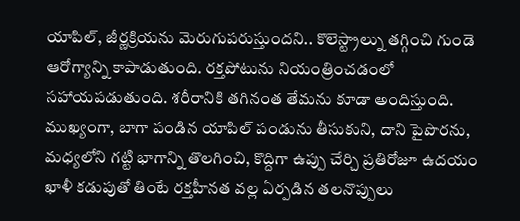యాపిల్, జీర్ణక్రియను మెరుగుపరుస్తుందని.. కొలెస్ట్రాల్ను తగ్గించి గుండె ఆరోగ్యాన్ని కాపాడుతుంది. రక్తపోటును నియంత్రించడంలో సహాయపడుతుంది. శరీరానికి తగినంత తేమను కూడా అందిస్తుంది. ముఖ్యంగా, బాగా పండిన యాపిల్ పండును తీసుకుని, దాని పైపొరను, మధ్యలోని గట్టి భాగాన్ని తొలగించి, కొద్దిగా ఉప్పు చేర్చి ప్రతిరోజూ ఉదయం ఖాళీ కడుపుతో తింటే రక్తహీనత వల్ల ఏర్పడిన తలనొప్పులు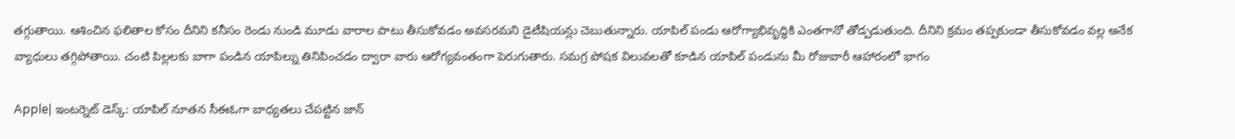తగ్గుతాయి. ఆశించిన ఫలితాల కోసం దీనిని కనీసం రెండు నుండి మూడు వారాల పాటు తీసుకోవడం అవసరమని డైటీషియన్లు చెబుతున్నారు. యాపిల్ పండు ఆరోగ్యాభివృద్ధికి ఎంతగానో తోడ్పడుతుంది. దీనిని క్రమం తప్పకుండా తీసుకోవడం వల్ల అనేక వ్యాధులు తగ్గిపోతాయి. చంటి పిల్లలకు బాగా పండిన యాపిల్ను తినిపించడం ద్వారా వారు ఆరోగ్యవంతంగా పెరుగుతారు. సమగ్ర పోషక విలువలతో కూడిన యాపిల్ పండును మీ రోజువారీ ఆహారంలో భాగం

Apple| ఇంటర్నెట్ డెస్క్: యాపిల్ నూతన సీఈఓగా బాధ్యతలు చేపట్టిన జాన్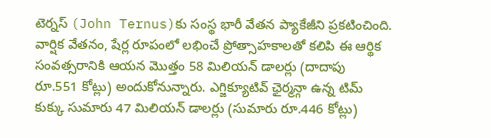టెర్నస్ (John Ternus)కు సంస్థ భారీ వేతన ప్యాకేజీని ప్రకటించింది. వార్షిక వేతనం, షేర్ల రూపంలో లభించే ప్రోత్సాహకాలతో కలిపి ఈ ఆర్థిక సంవత్సరానికి ఆయన మొత్తం 58 మిలియన్ డాలర్లు (దాదాపు రూ.551 కోట్లు) అందుకోనున్నారు. ఎగ్జిక్యూటివ్ ఛైర్మన్గా ఉన్న టిమ్ కుక్కు సుమారు 47 మిలియన్ డాలర్లు (సుమారు రూ.446 కోట్లు)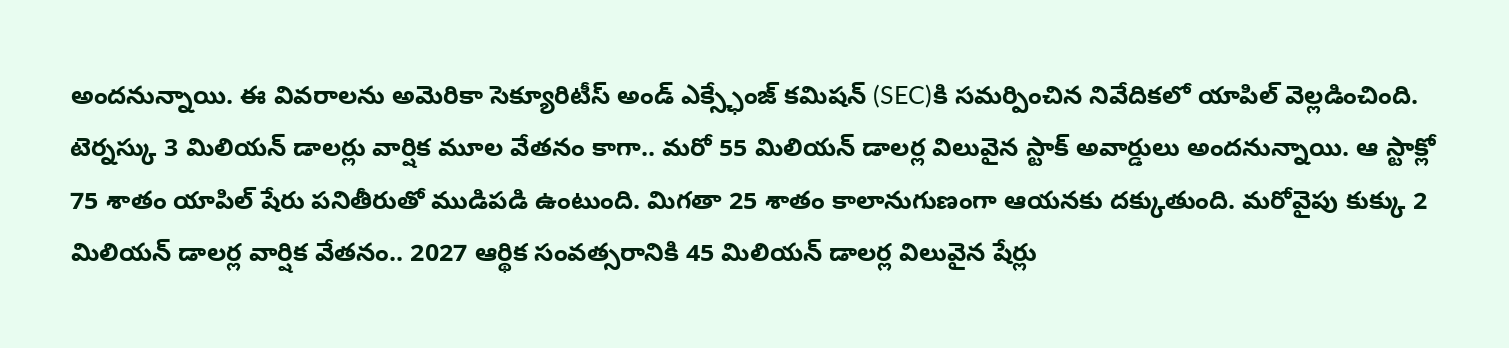అందనున్నాయి. ఈ వివరాలను అమెరికా సెక్యూరిటీస్ అండ్ ఎక్స్ఛేంజ్ కమిషన్ (SEC)కి సమర్పించిన నివేదికలో యాపిల్ వెల్లడించింది. టెర్నస్కు 3 మిలియన్ డాలర్లు వార్షిక మూల వేతనం కాగా.. మరో 55 మిలియన్ డాలర్ల విలువైన స్టాక్ అవార్డులు అందనున్నాయి. ఆ స్టాక్లో 75 శాతం యాపిల్ షేరు పనితీరుతో ముడిపడి ఉంటుంది. మిగతా 25 శాతం కాలానుగుణంగా ఆయనకు దక్కుతుంది. మరోవైపు కుక్కు 2 మిలియన్ డాలర్ల వార్షిక వేతనం.. 2027 ఆర్థిక సంవత్సరానికి 45 మిలియన్ డాలర్ల విలువైన షేర్లు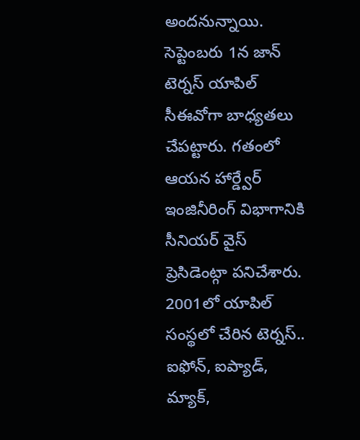అందనున్నాయి. సెప్టెంబరు 1న జాన్ టెర్నస్ యాపిల్ సీఈవోగా బాధ్యతలు చేపట్టారు. గతంలో ఆయన హార్డ్వేర్ ఇంజినీరింగ్ విభాగానికి సీనియర్ వైస్ ప్రెసిడెంట్గా పనిచేశారు. 2001లో యాపిల్ సంస్థలో చేరిన టెర్నస్.. ఐఫోన్, ఐప్యాడ్, మ్యాక్,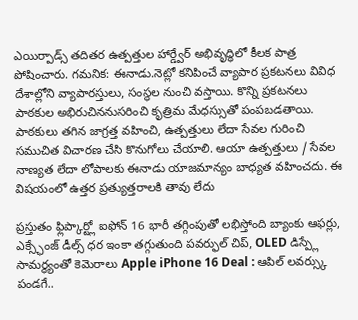ఎయిర్పాడ్స్ తదితర ఉత్పత్తుల హార్డ్వేర్ అభివృద్ధిలో కీలక పాత్ర పోషించారు. గమనిక: ఈనాడు.నెట్లో కనిపించే వ్యాపార ప్రకటనలు వివిధ దేశాల్లోని వ్యాపారస్తులు, సంస్థల నుంచి వస్తాయి. కొన్ని ప్రకటనలు పాఠకుల అభిరుచిననుసరించి కృత్రిమ మేధస్సుతో పంపబడతాయి. పాఠకులు తగిన జాగ్రత్త వహించి, ఉత్పత్తులు లేదా సేవల గురించి సముచిత విచారణ చేసి కొనుగోలు చేయాలి. ఆయా ఉత్పత్తులు / సేవల నాణ్యత లేదా లోపాలకు ఈనాడు యాజమాన్యం బాధ్యత వహించదు. ఈ విషయంలో ఉత్తర ప్రత్యుత్తరాలకి తావు లేదు

ప్రస్తుతం ఫ్లిప్కార్ట్లో ఐఫోన్ 16 భారీ తగ్గింపుతో లభిస్తోంది బ్యాంకు ఆఫర్లు, ఎక్స్ఛేంజ్ డీల్స్ ధర ఇంకా తగ్గుతుంది పవర్ఫుల్ చిప్, OLED డిస్ప్లే సామర్థ్యంతో కెమెరాలు Apple iPhone 16 Deal : ఆపిల్ లవర్స్కు పండగే..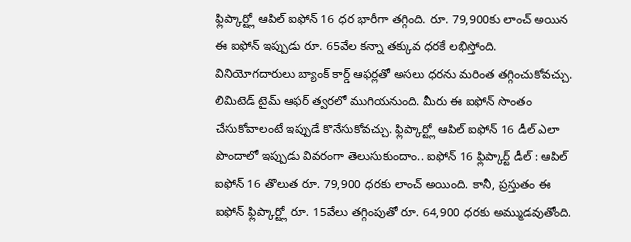ఫ్లిప్కార్ట్లో ఆపిల్ ఐఫోన్ 16 ధర భారీగా తగ్గింది. రూ. 79,900కు లాంచ్ అయిన ఈ ఐఫోన్ ఇప్పుడు రూ. 65వేల కన్నా తక్కువ ధరకే లభిస్తోంది. వినియోగదారులు బ్యాంక్ కార్డ్ ఆఫర్లతో అసలు ధరను మరింత తగ్గించుకోవచ్చు. లిమిటెడ్ టైమ్ ఆఫర్ త్వరలో ముగియనుంది. మీరు ఈ ఐఫోన్ సొంతం చేసుకోవాలంటే ఇప్పుడే కొనేసుకోవచ్చు. ఫ్లిప్కార్ట్లో ఆపిల్ ఐఫోన్ 16 డీల్ ఎలా పొందాలో ఇప్పుడు వివరంగా తెలుసుకుందాం.. ఐఫోన్ 16 ఫ్లిప్కార్ట్ డీల్ : ఆపిల్ ఐఫోన్ 16 తొలుత రూ. 79,900 ధరకు లాంచ్ అయింది. కానీ, ప్రస్తుతం ఈ ఐఫోన్ ఫ్లిప్కార్ట్లో రూ. 15వేలు తగ్గింపుతో రూ. 64,900 ధరకు అమ్ముడవుతోంది.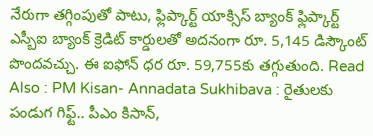నేరుగా తగ్గింపుతో పాటు, ఫ్లిప్కార్ట్ యాక్సిస్ బ్యాంక్ ఫ్లిప్కార్ట్ ఎస్బీఐ బ్యాంక్ క్రెడిట్ కార్డులతో అదనంగా రూ. 5,145 డిస్కౌంట్ పొందవచ్చు. ఈ ఐఫోన్ ధర రూ. 59,755కు తగ్గుతుంది. Read Also : PM Kisan- Annadata Sukhibava : రైతులకు పండుగ గిఫ్ట్.. పీఎం కిసాన్,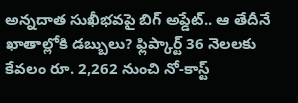అన్నదాత సుఖీభవపై బిగ్ అప్డేట్.. ఆ తేదీనే ఖాతాల్లోకి డబ్బులు? ఫ్లిప్కార్ట్ 36 నెలలకు కేవలం రూ. 2,262 నుంచి నో-కాస్ట్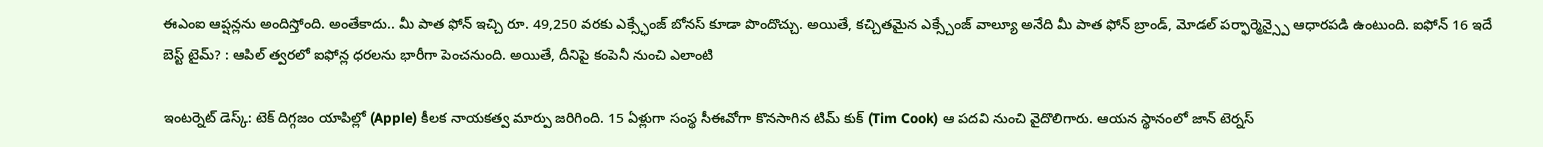ఈఎంఐ ఆప్షన్లను అందిస్తోంది. అంతేకాదు.. మీ పాత ఫోన్ ఇచ్చి రూ. 49,250 వరకు ఎక్స్ఛేంజ్ బోనస్ కూడా పొందొచ్చు. అయితే, కచ్చితమైన ఎక్స్చేంజ్ వాల్యూ అనేది మీ పాత ఫోన్ బ్రాండ్, మోడల్ పర్ఫార్మెన్స్పై ఆధారపడి ఉంటుంది. ఐఫోన్ 16 ఇదే బెస్ట్ టైమ్? : ఆపిల్ త్వరలో ఐఫోన్ల ధరలను భారీగా పెంచనుంది. అయితే, దీనిపై కంపెనీ నుంచి ఎలాంటి

ఇంటర్నెట్ డెస్క్: టెక్ దిగ్గజం యాపిల్లో (Apple) కీలక నాయకత్వ మార్పు జరిగింది. 15 ఏళ్లుగా సంస్థ సీఈవోగా కొనసాగిన టిమ్ కుక్ (Tim Cook) ఆ పదవి నుంచి వైదొలిగారు. ఆయన స్థానంలో జాన్ టెర్నస్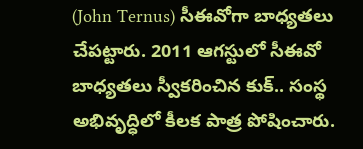(John Ternus) సీఈవోగా బాధ్యతలు చేపట్టారు. 2011 ఆగస్టులో సీఈవో బాధ్యతలు స్వీకరించిన కుక్.. సంస్థ అభివృద్ధిలో కీలక పాత్ర పోషించారు.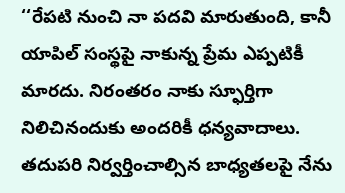‘‘రేపటి నుంచి నా పదవి మారుతుంది, కానీ యాపిల్ సంస్థపై నాకున్న ప్రేమ ఎప్పటికీ మారదు. నిరంతరం నాకు స్ఫూర్తిగా నిలిచినందుకు అందరికీ ధన్యవాదాలు. తదుపరి నిర్వర్తించాల్సిన బాధ్యతలపై నేను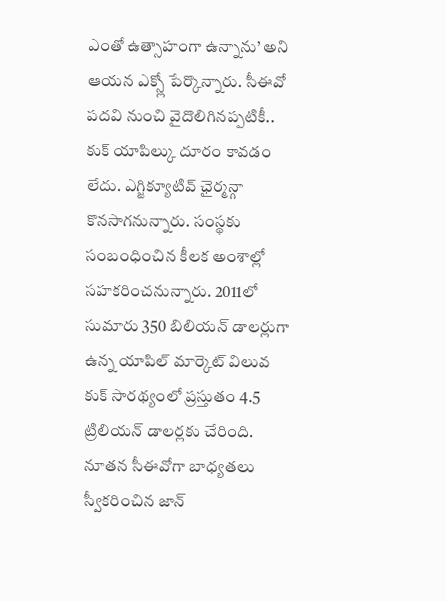ఎంతో ఉత్సాహంగా ఉన్నాను’ అని ఆయన ఎక్స్లో పేర్కొన్నారు. సీఈవో పదవి నుంచి వైదొలిగినప్పటికీ.. కుక్ యాపిల్కు దూరం కావడం లేదు. ఎగ్జిక్యూటివ్ ఛైర్మన్గా కొనసాగనున్నారు. సంస్థకు సంబంధించిన కీలక అంశాల్లో సహకరించనున్నారు. 2011లో సుమారు 350 బిలియన్ డాలర్లుగా ఉన్న యాపిల్ మార్కెట్ విలువ కుక్ సారథ్యంలో ప్రస్తుతం 4.5 ట్రిలియన్ డాలర్లకు చేరింది. నూతన సీఈవోగా బాధ్యతలు స్వీకరించిన జాన్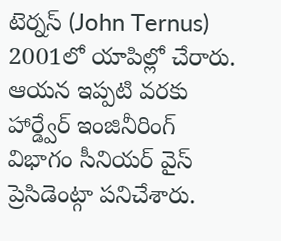టెర్నస్ (John Ternus) 2001లో యాపిల్లో చేరారు. ఆయన ఇప్పటి వరకు హార్డ్వేర్ ఇంజినీరింగ్ విభాగం సీనియర్ వైస్ ప్రెసిడెంట్గా పనిచేశారు.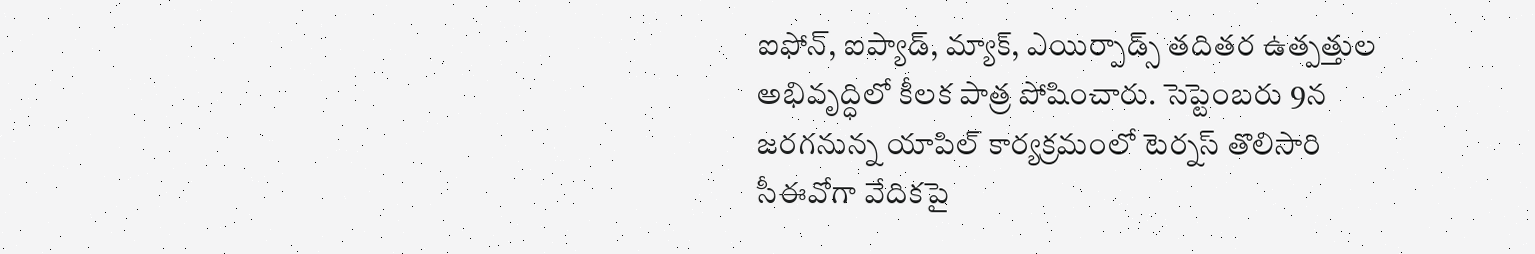ఐఫోన్, ఐప్యాడ్, మ్యాక్, ఎయిర్పాడ్స్ తదితర ఉత్పత్తుల అభివృద్ధిలో కీలక పాత్ర పోషించారు. సెప్టెంబరు 9న జరగనున్న యాపిల్ కార్యక్రమంలో టెర్నస్ తొలిసారి సీఈవోగా వేదికపై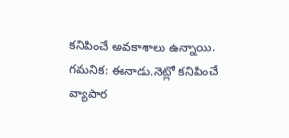కనిపించే అవకాశాలు ఉన్నాయి. గమనిక: ఈనాడు.నెట్లో కనిపించే వ్యాపార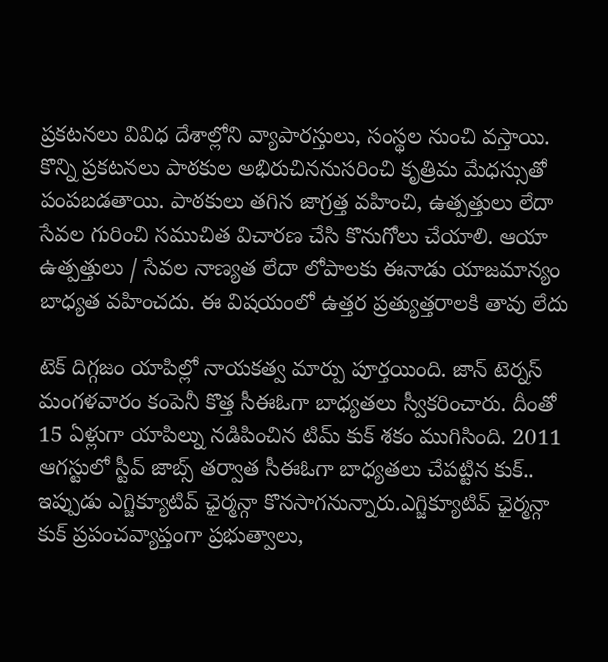ప్రకటనలు వివిధ దేశాల్లోని వ్యాపారస్తులు, సంస్థల నుంచి వస్తాయి. కొన్ని ప్రకటనలు పాఠకుల అభిరుచిననుసరించి కృత్రిమ మేధస్సుతో పంపబడతాయి. పాఠకులు తగిన జాగ్రత్త వహించి, ఉత్పత్తులు లేదా సేవల గురించి సముచిత విచారణ చేసి కొనుగోలు చేయాలి. ఆయా ఉత్పత్తులు / సేవల నాణ్యత లేదా లోపాలకు ఈనాడు యాజమాన్యం బాధ్యత వహించదు. ఈ విషయంలో ఉత్తర ప్రత్యుత్తరాలకి తావు లేదు

టెక్ దిగ్గజం యాపిల్లో నాయకత్వ మార్పు పూర్తయింది. జాన్ టెర్నస్ మంగళవారం కంపెనీ కొత్త సీఈఓగా బాధ్యతలు స్వీకరించారు. దీంతో 15 ఏళ్లుగా యాపిల్ను నడిపించిన టిమ్ కుక్ శకం ముగిసింది. 2011 ఆగస్టులో స్టీవ్ జాబ్స్ తర్వాత సీఈఓగా బాధ్యతలు చేపట్టిన కుక్.. ఇప్పుడు ఎగ్జిక్యూటివ్ ఛైర్మన్గా కొనసాగనున్నారు.ఎగ్జిక్యూటివ్ ఛైర్మన్గా కుక్ ప్రపంచవ్యాప్తంగా ప్రభుత్వాలు,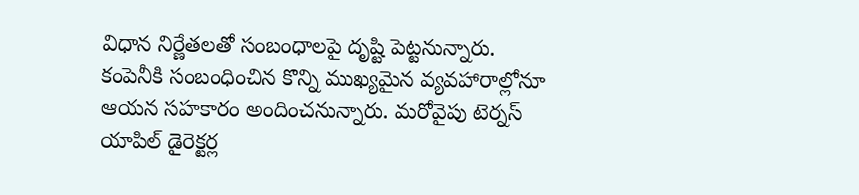విధాన నిర్ణేతలతో సంబంధాలపై దృష్టి పెట్టనున్నారు. కంపెనీకి సంబంధించిన కొన్ని ముఖ్యమైన వ్యవహారాల్లోనూ ఆయన సహకారం అందించనున్నారు. మరోవైపు టెర్నస్ యాపిల్ డైరెక్టర్ల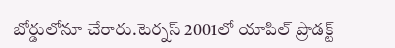బోర్డులోనూ చేరారు.టెర్నస్ 2001లో యాపిల్ ప్రొడక్ట్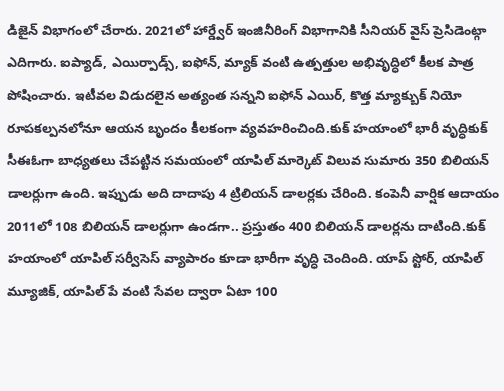డిజైన్ విభాగంలో చేరారు. 2021లో హార్డ్వేర్ ఇంజినీరింగ్ విభాగానికి సీనియర్ వైస్ ప్రెసిడెంట్గా ఎదిగారు. ఐప్యాడ్, ఎయిర్పాడ్స్, ఐఫోన్, మ్యాక్ వంటి ఉత్పత్తుల అభివృద్ధిలో కీలక పాత్ర పోషించారు. ఇటీవల విడుదలైన అత్యంత సన్నని ఐఫోన్ ఎయిర్, కొత్త మ్యాక్బుక్ నియో రూపకల్పనలోనూ ఆయన బృందం కీలకంగా వ్యవహరించింది.కుక్ హయాంలో భారీ వృద్ధికుక్ సీఈఓగా బాధ్యతలు చేపట్టిన సమయంలో యాపిల్ మార్కెట్ విలువ సుమారు 350 బిలియన్ డాలర్లుగా ఉంది. ఇప్పుడు అది దాదాపు 4 ట్రిలియన్ డాలర్లకు చేరింది. కంపెనీ వార్షిక ఆదాయం 2011లో 108 బిలియన్ డాలర్లుగా ఉండగా.. ప్రస్తుతం 400 బిలియన్ డాలర్లను దాటింది.కుక్ హయాంలో యాపిల్ సర్వీసెస్ వ్యాపారం కూడా భారీగా వృద్ధి చెందింది. యాప్ స్టోర్, యాపిల్ మ్యూజిక్, యాపిల్ పే వంటి సేవల ద్వారా ఏటా 100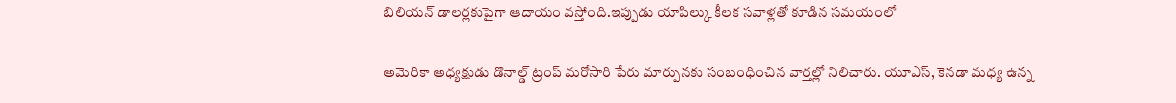బిలియన్ డాలర్లకుపైగా ఆదాయం వస్తోంది.ఇప్పుడు యాపిల్కు కీలక సవాళ్లతో కూడిన సమయంలో

అమెరికా అధ్యక్షుడు డొనాల్డ్ ట్రంప్ మరోసారి పేరు మార్పునకు సంబంధించిన వార్తల్లో నిలిచారు. యూఎస్, కెనడా మధ్య ఉన్న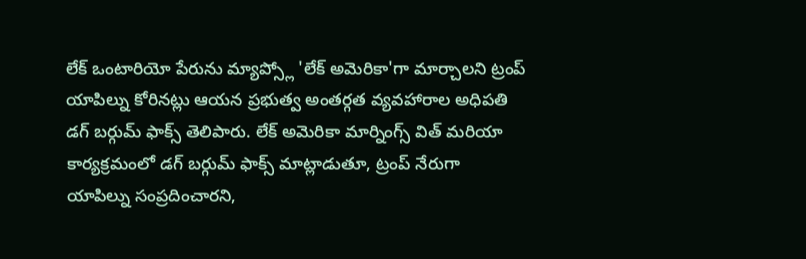లేక్ ఒంటారియో పేరును మ్యాప్స్లో 'లేక్ అమెరికా'గా మార్చాలని ట్రంప్ యాపిల్ను కోరినట్లు ఆయన ప్రభుత్వ అంతర్గత వ్యవహారాల అధిపతి డగ్ బర్గుమ్ ఫాక్స్ తెలిపారు. లేక్ అమెరికా మార్నింగ్స్ విత్ మరియా కార్యక్రమంలో డగ్ బర్గుమ్ ఫాక్స్ మాట్లాడుతూ, ట్రంప్ నేరుగా యాపిల్ను సంప్రదించారని,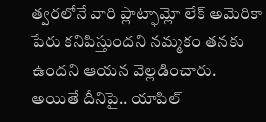త్వరలోనే వారి ప్లాట్ఫామ్లో లేక్ అమెరికా పేరు కనిపిస్తుందని నమ్మకం తనకు ఉందని ఆయన వెల్లడించారు. అయితే దీనిపై.. యాపిల్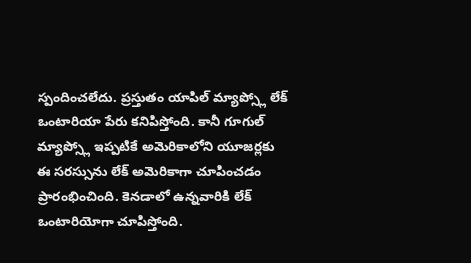స్పందించలేదు. ప్రస్తుతం యాపిల్ మ్యాప్స్లో లేక్ ఒంటారియా పేరు కనిపిస్తోంది. కానీ గూగుల్ మ్యాప్స్లో ఇప్పటికే అమెరికాలోని యూజర్లకు ఈ సరస్సును లేక్ అమెరికాగా చూపించడం ప్రారంభించింది. కెనడాలో ఉన్నవారికి లేక్ ఒంటారియోగా చూపిస్తోంది.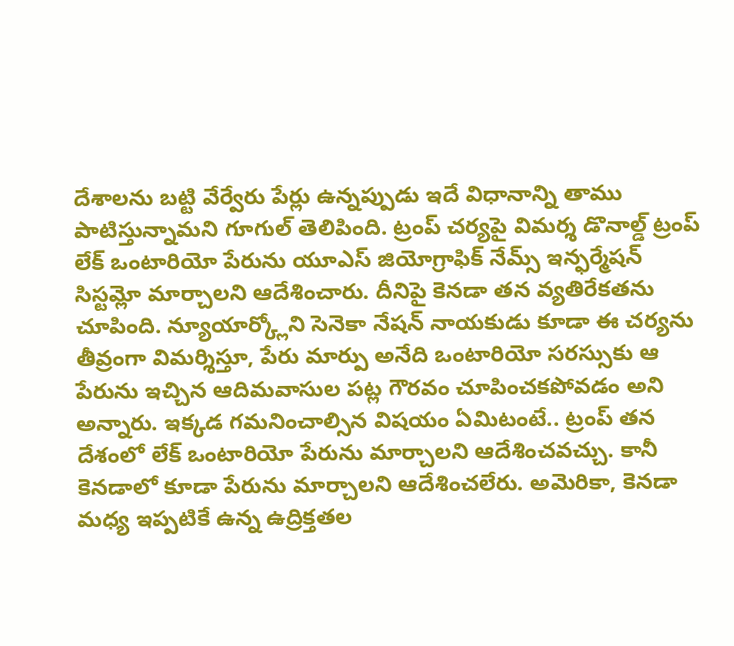దేశాలను బట్టి వేర్వేరు పేర్లు ఉన్నప్పుడు ఇదే విధానాన్ని తాము పాటిస్తున్నామని గూగుల్ తెలిపింది. ట్రంప్ చర్యపై విమర్శ డొనాల్డ్ ట్రంప్ లేక్ ఒంటారియో పేరును యూఎస్ జియోగ్రాఫిక్ నేమ్స్ ఇన్ఫర్మేషన్ సిస్టమ్లో మార్చాలని ఆదేశించారు. దీనిపై కెనడా తన వ్యతిరేకతను చూపింది. న్యూయార్క్లోని సెనెకా నేషన్ నాయకుడు కూడా ఈ చర్యను తీవ్రంగా విమర్శిస్తూ, పేరు మార్పు అనేది ఒంటారియో సరస్సుకు ఆ పేరును ఇచ్చిన ఆదిమవాసుల పట్ల గౌరవం చూపించకపోవడం అని అన్నారు. ఇక్కడ గమనించాల్సిన విషయం ఏమిటంటే.. ట్రంప్ తన దేశంలో లేక్ ఒంటారియో పేరును మార్చాలని ఆదేశించవచ్చు. కానీ కెనడాలో కూడా పేరును మార్చాలని ఆదేశించలేరు. అమెరికా, కెనడా మధ్య ఇప్పటికే ఉన్న ఉద్రిక్తతల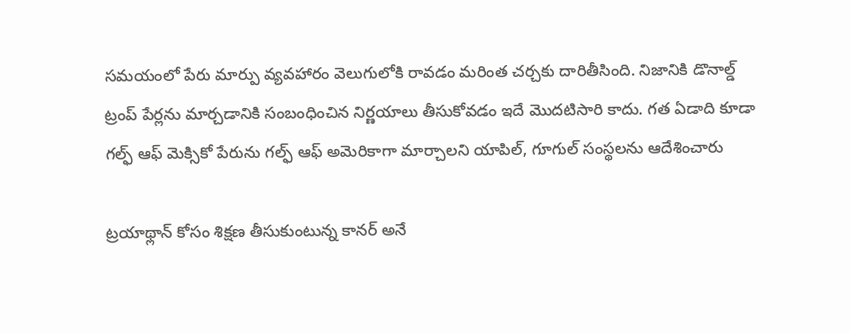సమయంలో పేరు మార్పు వ్యవహారం వెలుగులోకి రావడం మరింత చర్చకు దారితీసింది. నిజానికి డొనాల్డ్ ట్రంప్ పేర్లను మార్చడానికి సంబంధించిన నిర్ణయాలు తీసుకోవడం ఇదే మొదటిసారి కాదు. గత ఏడాది కూడా గల్ఫ్ ఆఫ్ మెక్సికో పేరును గల్ఫ్ ఆఫ్ అమెరికాగా మార్చాలని యాపిల్, గూగుల్ సంస్థలను ఆదేశించారు

ట్రయాథ్లాన్ కోసం శిక్షణ తీసుకుంటున్న కానర్ అనే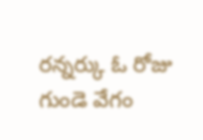రన్నర్కు ఓ రోజు గుండె వేగం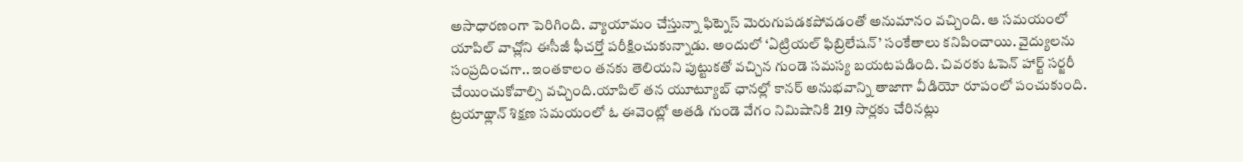అసాధారణంగా పెరిగింది. వ్యాయామం చేస్తున్నా ఫిట్నెస్ మెరుగుపడకపోవడంతో అనుమానం వచ్చింది. ఆ సమయంలో యాపిల్ వాచ్లోని ఈసీజీ ఫీచర్తో పరీక్షించుకున్నాడు. అందులో ‘ఏట్రియల్ ఫిబ్రిలేషన్’ సంకేతాలు కనిపించాయి. వైద్యులను సంప్రదించగా.. ఇంతకాలం తనకు తెలియని పుట్టుకతో వచ్చిన గుండె సమస్య బయటపడింది. చివరకు ఓపెన్ హార్ట్ సర్జరీ చేయించుకోవాల్సి వచ్చింది.యాపిల్ తన యూట్యూబ్ ఛానల్లో కానర్ అనుభవాన్ని తాజాగా వీడియో రూపంలో పంచుకుంది. ట్రయాథ్లాన్ శిక్షణ సమయంలో ఓ ఈవెంట్లో అతడి గుండె వేగం నిమిషానికి 219 సార్లకు చేరినట్లు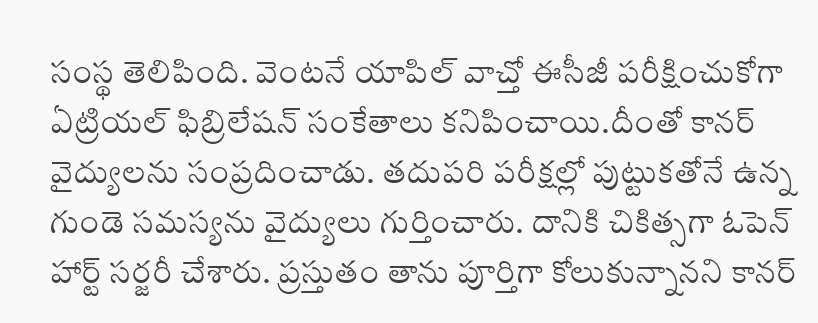సంస్థ తెలిపింది. వెంటనే యాపిల్ వాచ్తో ఈసీజీ పరీక్షించుకోగా ఏట్రియల్ ఫిబ్రిలేషన్ సంకేతాలు కనిపించాయి.దీంతో కానర్ వైద్యులను సంప్రదించాడు. తదుపరి పరీక్షల్లో పుట్టుకతోనే ఉన్న గుండె సమస్యను వైద్యులు గుర్తించారు. దానికి చికిత్సగా ఓపెన్ హార్ట్ సర్జరీ చేశారు. ప్రస్తుతం తాను పూర్తిగా కోలుకున్నానని కానర్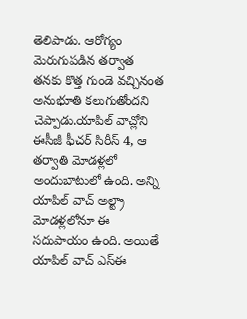తెలిపాడు. ఆరోగ్యం మెరుగుపడిన తర్వాత తనకు కొత్త గుండె వచ్చినంత అనుభూతి కలుగుతోందని చెప్పాడు.యాపిల్ వాచ్లోని ఈసీజీ ఫీచర్ సిరీస్ 4, ఆ తర్వాతి మోడళ్లలో అందుబాటులో ఉంది. అన్ని యాపిల్ వాచ్ అల్ట్రా మోడళ్లలోనూ ఈ సదుపాయం ఉంది. అయితే యాపిల్ వాచ్ ఎస్ఈ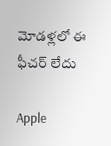మోడళ్లలో ఈ ఫీచర్ లేదు

Apple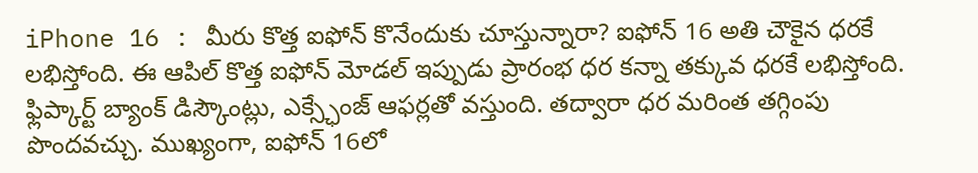iPhone 16 : మీరు కొత్త ఐఫోన్ కొనేందుకు చూస్తున్నారా? ఐఫోన్ 16 అతి చౌకైన ధరకే లభిస్తోంది. ఈ ఆపిల్ కొత్త ఐఫోన్ మోడల్ ఇప్పుడు ప్రారంభ ధర కన్నా తక్కువ ధరకే లభిస్తోంది. ఫ్లిప్కార్ట్ బ్యాంక్ డిస్కౌంట్లు, ఎక్స్ఛేంజ్ ఆఫర్లతో వస్తుంది. తద్వారా ధర మరింత తగ్గింపు పొందవచ్చు. ముఖ్యంగా, ఐఫోన్ 16లో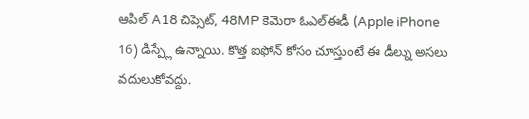ఆపిల్ A18 చిప్సెట్, 48MP కెమెరా ఓఎల్ఈడీ (Apple iPhone 16) డిస్ప్లే ఉన్నాయి. కొత్త ఐఫోన్ కోసం చూస్తుంటే ఈ డీల్ను అసలు వదులుకోవద్దు.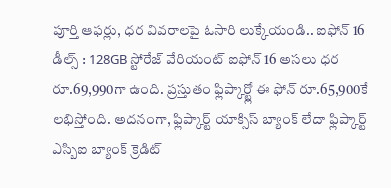పూర్తి ఆఫర్లు, ధర వివరాలపై ఓసారి లుక్కేయండి.. ఐఫోన్ 16 డీల్స్ : 128GB స్టోరేజ్ వేరియంట్ ఐఫోన్ 16 అసలు ధర రూ.69,990గా ఉంది. ప్రస్తుతం ఫ్లిప్కార్ట్లో ఈ ఫోన్ రూ.65,900కే లభిస్తోంది. అదనంగా, ఫ్లిప్కార్ట్ యాక్సిస్ బ్యాంక్ లేదా ఫ్లిప్కార్ట్ ఎస్బిఐ బ్యాంక్ క్రెడిట్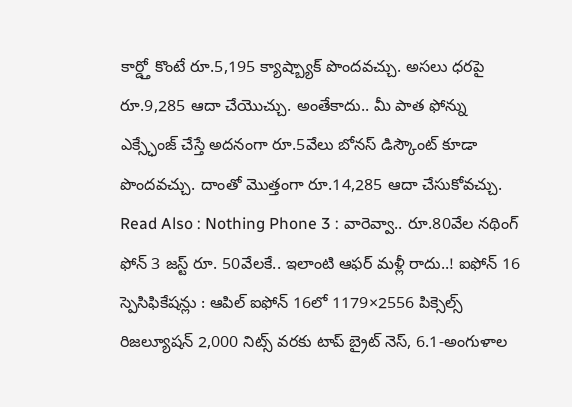కార్డ్తో కొంటే రూ.5,195 క్యాష్బ్యాక్ పొందవచ్చు. అసలు ధరపై రూ.9,285 ఆదా చేయొచ్చు. అంతేకాదు.. మీ పాత ఫోన్ను ఎక్స్ఛేంజ్ చేస్తే అదనంగా రూ.5వేలు బోనస్ డిస్కౌంట్ కూడా పొందవచ్చు. దాంతో మొత్తంగా రూ.14,285 ఆదా చేసుకోవచ్చు. Read Also : Nothing Phone 3 : వారెవ్వా.. రూ.80వేల నథింగ్ ఫోన్ 3 జస్ట్ రూ. 50వేలకే.. ఇలాంటి ఆఫర్ మళ్లీ రాదు..! ఐఫోన్ 16 స్పెసిఫికేషన్లు : ఆపిల్ ఐఫోన్ 16లో 1179×2556 పిక్సెల్స్ రిజల్యూషన్ 2,000 నిట్స్ వరకు టాప్ బ్రైట్ నెస్, 6.1-అంగుళాల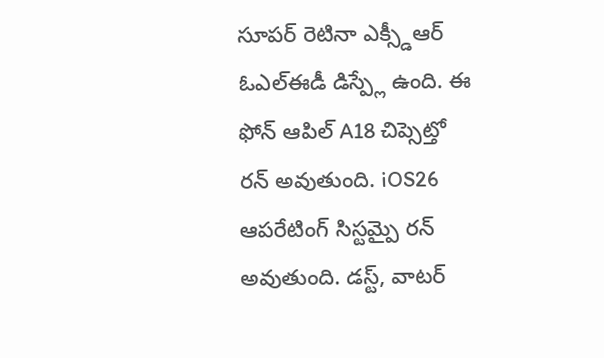సూపర్ రెటినా ఎక్స్డీఆర్ ఓఎల్ఈడీ డిస్ప్లే ఉంది. ఈ ఫోన్ ఆపిల్ A18 చిప్సెట్తో రన్ అవుతుంది. iOS26 ఆపరేటింగ్ సిస్టమ్పై రన్ అవుతుంది. డస్ట్, వాటర్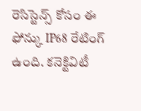రెసిస్టెన్స్ కోసం ఈ ఫోన్కు IP68 రేటింగ్ ఉంది. కనెక్టివిటీ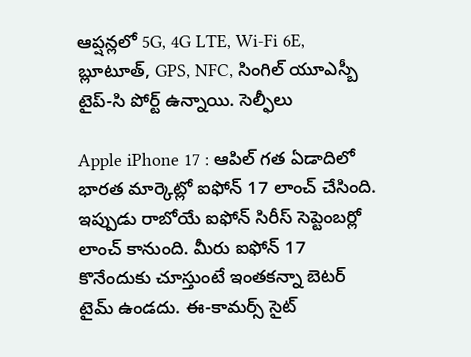ఆప్షన్లలో 5G, 4G LTE, Wi-Fi 6E, బ్లూటూత్, GPS, NFC, సింగిల్ యూఎస్బీ టైప్-సి పోర్ట్ ఉన్నాయి. సెల్ఫీలు

Apple iPhone 17 : ఆపిల్ గత ఏడాదిలో భారత మార్కెట్లో ఐఫోన్ 17 లాంచ్ చేసింది. ఇప్పుడు రాబోయే ఐఫోన్ సిరీస్ సెప్టెంబర్లో లాంచ్ కానుంది. మీరు ఐఫోన్ 17 కొనేందుకు చూస్తుంటే ఇంతకన్నా బెటర్ టైమ్ ఉండదు. ఈ-కామర్స్ సైట్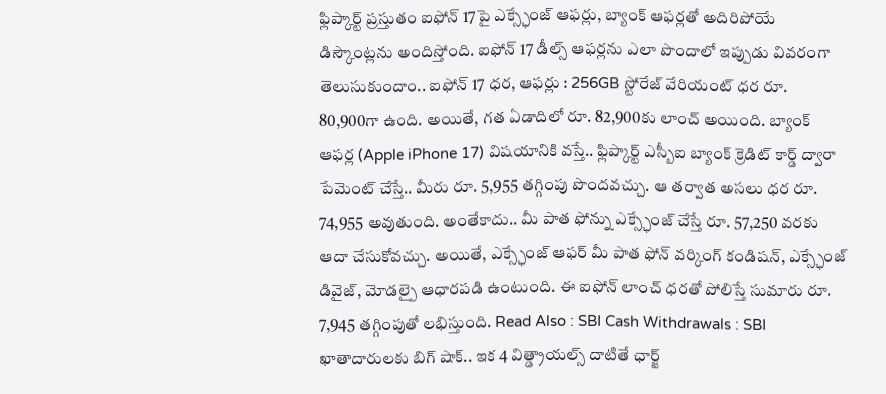ఫ్లిప్కార్ట్ ప్రస్తుతం ఐఫోన్ 17పై ఎక్స్ఛేంజ్ ఆఫర్లు, బ్యాంక్ ఆఫర్లతో అదిరిపోయే డిస్కౌంట్లను అందిస్తోంది. ఐఫోన్ 17 డీల్స్ ఆఫర్లను ఎలా పొందాలో ఇప్పుడు వివరంగా తెలుసుకుందాం.. ఐఫోన్ 17 ధర, ఆఫర్లు : 256GB స్టోరేజ్ వేరియంట్ ధర రూ. 80,900గా ఉంది. అయితే, గత ఏడాదిలో రూ. 82,900కు లాంచ్ అయింది. బ్యాంక్ ఆఫర్ల (Apple iPhone 17) విషయానికి వస్తే.. ఫ్లిప్కార్ట్ ఎస్బీఐ బ్యాంక్ క్రెడిట్ కార్డ్ ద్వారా పేమెంట్ చేస్తే.. మీరు రూ. 5,955 తగ్గింపు పొందవచ్చు. ఆ తర్వాత అసలు ధర రూ. 74,955 అవుతుంది. అంతేకాదు.. మీ పాత ఫోన్ను ఎక్స్ఛేంజ్ చేస్తే రూ. 57,250 వరకు ఆదా చేసుకోవచ్చు. అయితే, ఎక్స్ఛేంజ్ ఆఫర్ మీ పాత ఫోన్ వర్కింగ్ కండిషన్, ఎక్స్ఛేంజ్ డివైజ్, మోడల్పై ఆధారపడి ఉంటుంది. ఈ ఐఫోన్ లాంచ్ ధరతో పోలిస్తే సుమారు రూ. 7,945 తగ్గింపుతో లభిస్తుంది. Read Also : SBI Cash Withdrawals : SBI ఖాతాదారులకు బిగ్ షాక్.. ఇక 4 విత్డ్రాయల్స్ దాటితే ఛార్జ్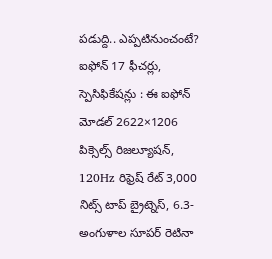పడుద్ది.. ఎప్పటినుంచంటే? ఐఫోన్ 17 ఫీచర్లు, స్పెసిఫికేషన్లు : ఈ ఐఫోన్ మోడల్ 2622×1206 పిక్సెల్స్ రిజల్యూషన్, 120Hz రిఫ్రెష్ రేట్ 3,000 నిట్స్ టాప్ బ్రైట్నెస్, 6.3-అంగుళాల సూపర్ రెటినా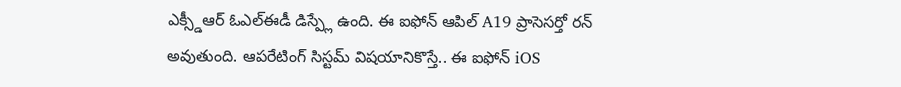ఎక్స్డీఆర్ ఓఎల్ఈడీ డిస్ప్లే ఉంది. ఈ ఐఫోన్ ఆపిల్ A19 ప్రాసెసర్తో రన్ అవుతుంది. ఆపరేటింగ్ సిస్టమ్ విషయానికొస్తే.. ఈ ఐఫోన్ iOS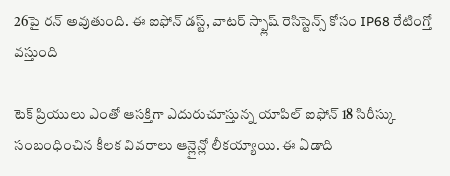26పై రన్ అవుతుంది. ఈ ఐఫోన్ డస్ట్, వాటర్ స్ప్లాష్ రెసిస్టెన్స్ కోసం IP68 రేటింగ్తో వస్తుంది

టెక్ ప్రియులు ఎంతో ఆసక్తిగా ఎదురుచూస్తున్న యాపిల్ ఐఫోన్ 18 సిరీస్కు సంబంధించిన కీలక వివరాలు ఆన్లైన్లో లీకయ్యాయి. ఈ ఏడాది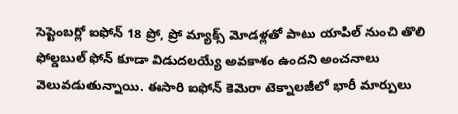సెప్టెంబర్లో ఐఫోన్ 18 ప్రో, ప్రో మ్యాక్స్ మోడళ్లతో పాటు యాపిల్ నుంచి తొలి ఫోల్డబుల్ ఫోన్ కూడా విడుదలయ్యే అవకాశం ఉందని అంచనాలు వెలువడుతున్నాయి. ఈసారి ఐఫోన్ కెమెరా టెక్నాలజీలో భారీ మార్పులు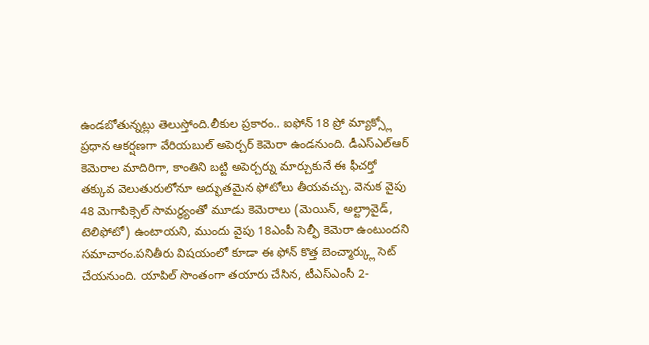ఉండబోతున్నట్లు తెలుస్తోంది.లీకుల ప్రకారం.. ఐఫోన్ 18 ప్రో మ్యాక్స్లో ప్రధాన ఆకర్షణగా వేరియబుల్ అపెర్చర్ కెమెరా ఉండనుంది. డీఎస్ఎల్ఆర్ కెమెరాల మాదిరిగా, కాంతిని బట్టి అపెర్చర్ను మార్చుకునే ఈ ఫీచర్తో తక్కువ వెలుతురులోనూ అద్భుతమైన ఫోటోలు తీయవచ్చు. వెనుక వైపు 48 మెగాపిక్సెల్ సామర్థ్యంతో మూడు కెమెరాలు (మెయిన్, అల్ట్రావైడ్, టెలిఫోటో) ఉంటాయని, ముందు వైపు 18ఎంపీ సెల్ఫీ కెమెరా ఉంటుందని సమాచారం.పనితీరు విషయంలో కూడా ఈ ఫోన్ కొత్త బెంచ్మార్క్లు సెట్ చేయనుంది. యాపిల్ సొంతంగా తయారు చేసిన, టీఎస్ఎంసీ 2-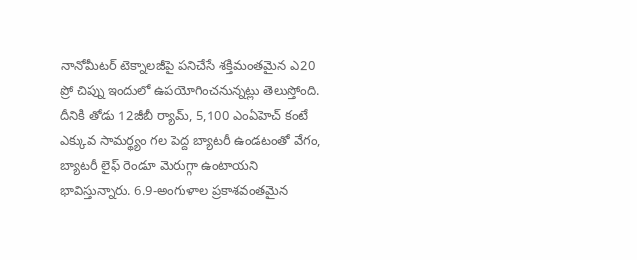నానోమీటర్ టెక్నాలజీపై పనిచేసే శక్తిమంతమైన ఎ20 ప్రో చిప్ను ఇందులో ఉపయోగించనున్నట్లు తెలుస్తోంది. దీనికి తోడు 12జీబీ ర్యామ్, 5,100 ఎంఏహెచ్ కంటే ఎక్కువ సామర్థ్యం గల పెద్ద బ్యాటరీ ఉండటంతో వేగం, బ్యాటరీ లైఫ్ రెండూ మెరుగ్గా ఉంటాయని భావిస్తున్నారు. 6.9-అంగుళాల ప్రకాశవంతమైన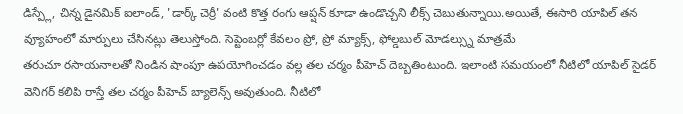డిస్ప్లే, చిన్న డైనమిక్ ఐలాండ్, 'డార్క్ చెర్రీ' వంటి కొత్త రంగు ఆప్షన్ కూడా ఉండొచ్చని లీక్స్ చెబుతున్నాయి.అయితే, ఈసారి యాపిల్ తన వ్యూహంలో మార్పులు చేసినట్లు తెలుస్తోంది. సెప్టెంబర్లో కేవలం ప్రో, ప్రో మ్యాక్స్, ఫోల్డబుల్ మోడల్స్ను మాత్రమే
తరుచూ రసాయనాలతో నిండిన షాంపూ ఉపయోగించడం వల్ల తల చర్మం పీహెచ్ దెబ్బతింటుంది. ఇలాంటి సమయంలో నీటిలో యాపిల్ సైడర్ వెనిగర్ కలిపి రాస్తే తల చర్మం పీహెచ్ బ్యాలెన్స్ అవుతుంది. నీటిలో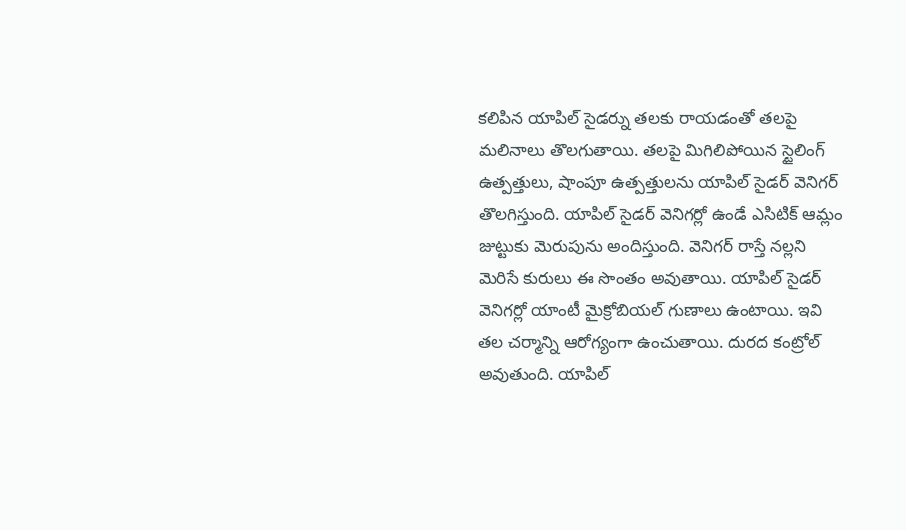కలిపిన యాపిల్ సైడర్ను తలకు రాయడంతో తలపై మలినాలు తొలగుతాయి. తలపై మిగిలిపోయిన స్టైలింగ్ ఉత్పత్తులు, షాంపూ ఉత్పత్తులను యాపిల్ సైడర్ వెనిగర్ తొలగిస్తుంది. యాపిల్ సైడర్ వెనిగర్లో ఉండే ఎసిటిక్ ఆమ్లం జుట్టుకు మెరుపును అందిస్తుంది. వెనిగర్ రాస్తే నల్లని మెరిసే కురులు ఈ సొంతం అవుతాయి. యాపిల్ సైడర్ వెనిగర్లో యాంటీ మైక్రోబియల్ గుణాలు ఉంటాయి. ఇవి తల చర్మాన్ని ఆరోగ్యంగా ఉంచుతాయి. దురద కంట్రోల్ అవుతుంది. యాపిల్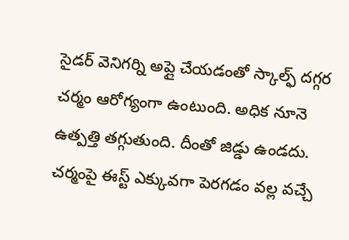సైడర్ వెనిగర్ని అప్లై చేయడంతో స్కాల్ఫ్ దగ్గర చర్మం ఆరోగ్యంగా ఉంటుంది. అధిక నూనె ఉత్పత్తి తగ్గుతుంది. దీంతో జిడ్డు ఉండదు. చర్మంపై ఈస్ట్ ఎక్కువగా పెరగడం వల్ల వచ్చే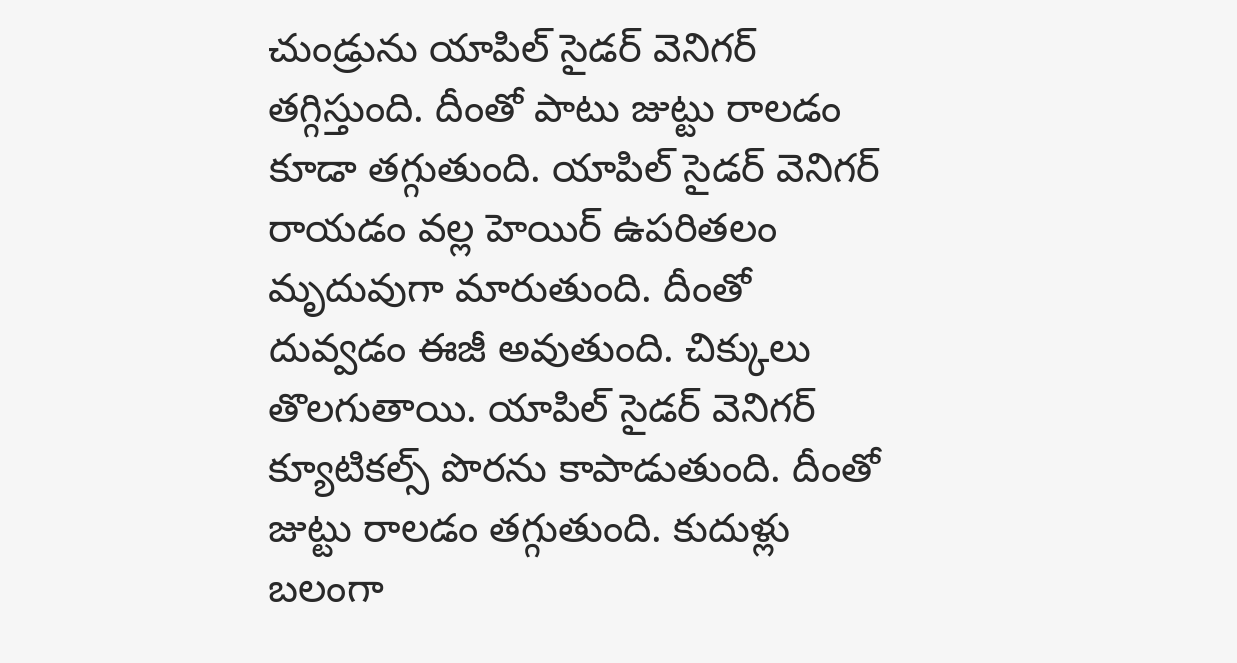చుండ్రును యాపిల్ సైడర్ వెనిగర్ తగ్గిస్తుంది. దీంతో పాటు జుట్టు రాలడం కూడా తగ్గుతుంది. యాపిల్ సైడర్ వెనిగర్ రాయడం వల్ల హెయిర్ ఉపరితలం మృదువుగా మారుతుంది. దీంతో దువ్వడం ఈజీ అవుతుంది. చిక్కులు తొలగుతాయి. యాపిల్ సైడర్ వెనిగర్ క్యూటికల్స్ పొరను కాపాడుతుంది. దీంతో జుట్టు రాలడం తగ్గుతుంది. కుదుళ్లు బలంగా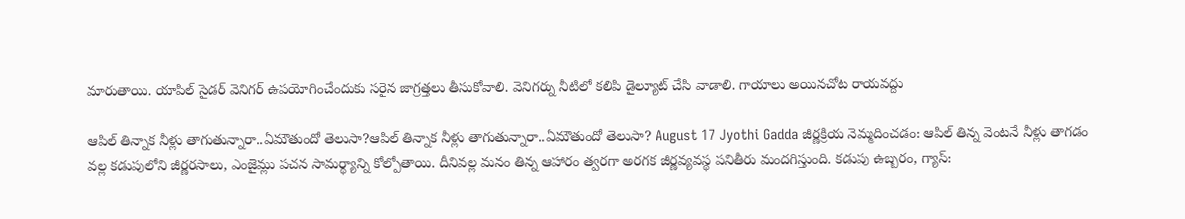మారుతాయి. యాపిల్ సైడర్ వెనిగర్ ఉపయోగించేందుకు సరైన జాగ్రత్తలు తీసుకోవాలి. వెనిగర్ను నీటిలో కలిపి డైల్యూట్ చేసి వాడాలి. గాయాలు అయినచోట రాయవద్దు

ఆపిల్ తిన్నాక నీళ్లు తాగుతున్నారా..ఏమౌతుందో తెలుసా?ఆపిల్ తిన్నాక నీళ్లు తాగుతున్నారా..ఏమౌతుందో తెలుసా? August 17 Jyothi Gadda జీర్ణక్రియ నెమ్మదించడం: ఆపిల్ తిన్న వెంటనే నీళ్లు తాగడం వల్ల కడుపులోని జీర్ణరసాలు, ఎంజైమ్లు పచన సామర్థ్యాన్ని కోల్పోతాయి. దీనివల్ల మనం తిన్న ఆహారం త్వరగా అరగక జీర్ణవ్యవస్థ పనితీరు మందగిస్తుంది. కడుపు ఉబ్బరం, గ్యాస్: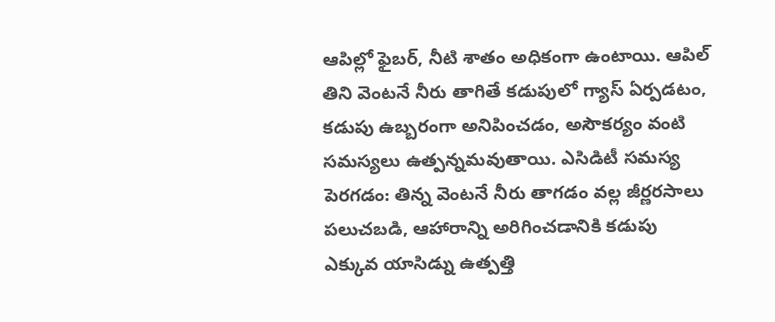ఆపిల్లో ఫైబర్, నీటి శాతం అధికంగా ఉంటాయి. ఆపిల్ తిని వెంటనే నీరు తాగితే కడుపులో గ్యాస్ ఏర్పడటం, కడుపు ఉబ్బరంగా అనిపించడం, అసౌకర్యం వంటి సమస్యలు ఉత్పన్నమవుతాయి. ఎసిడిటీ సమస్య పెరగడం: తిన్న వెంటనే నీరు తాగడం వల్ల జీర్ణరసాలు పలుచబడి, ఆహారాన్ని అరిగించడానికి కడుపు ఎక్కువ యాసిడ్ను ఉత్పత్తి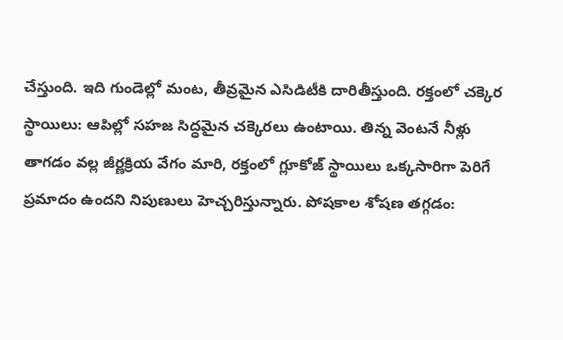చేస్తుంది. ఇది గుండెల్లో మంట, తీవ్రమైన ఎసిడిటీకి దారితీస్తుంది. రక్తంలో చక్కెర స్థాయిలు: ఆపిల్లో సహజ సిద్ధమైన చక్కెరలు ఉంటాయి. తిన్న వెంటనే నీళ్లు తాగడం వల్ల జీర్ణక్రియ వేగం మారి, రక్తంలో గ్లూకోజ్ స్థాయిలు ఒక్కసారిగా పెరిగే ప్రమాదం ఉందని నిపుణులు హెచ్చరిస్తున్నారు. పోషకాల శోషణ తగ్గడం: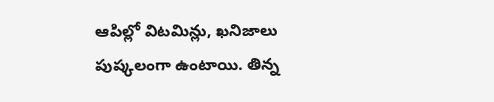ఆపిల్లో విటమిన్లు, ఖనిజాలు పుష్కలంగా ఉంటాయి. తిన్న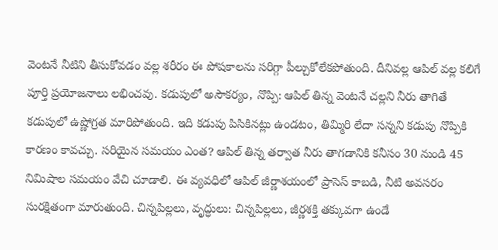వెంటనే నీటిని తీసుకోవడం వల్ల శరీరం ఈ పోషకాలను సరిగ్గా పీల్చుకోలేకపోతుంది. దీనివల్ల ఆపిల్ వల్ల కలిగే పూర్తి ప్రయోజనాలు లభించవు. కడుపులో అసౌకర్యం, నొప్పి: ఆపిల్ తిన్న వెంటనే చల్లని నీరు తాగితే కడుపులో ఉష్ణోగ్రత మారిపోతుంది. ఇది కడుపు పిసికినట్లు ఉండటం, తిమ్మిరి లేదా సన్నని కడుపు నొప్పికి కారణం కావచ్చు. సరియైన సమయం ఎంత? ఆపిల్ తిన్న తర్వాత నీరు తాగడానికి కనీసం 30 నుండి 45 నిమిషాల సమయం వేచి చూడాలి. ఈ వ్యవధిలో ఆపిల్ జీర్ణాశయంలో ప్రాసెస్ కాబడి, నీటి అవసరం సురక్షితంగా మారుతుంది. చిన్నపిల్లలు, వృద్ధులు: చిన్నపిల్లలు, జీర్ణశక్తి తక్కువగా ఉండే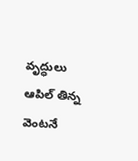వృద్ధులు ఆపిల్ తిన్న వెంటనే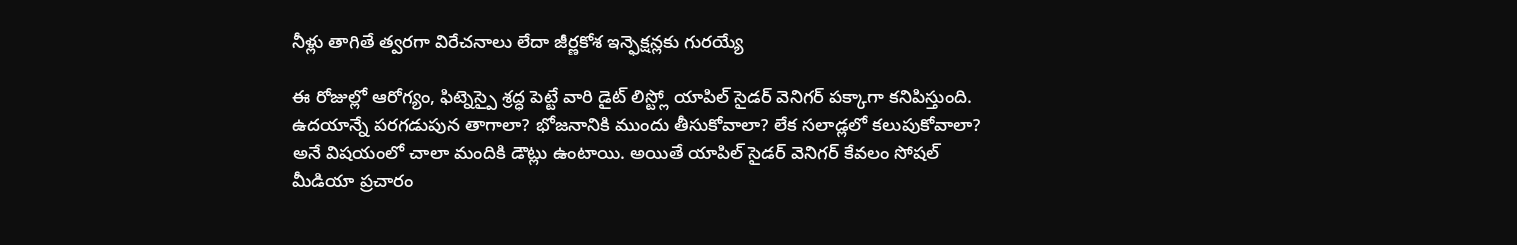నీళ్లు తాగితే త్వరగా విరేచనాలు లేదా జీర్ణకోశ ఇన్ఫెక్షన్లకు గురయ్యే

ఈ రోజుల్లో ఆరోగ్యం, ఫిట్నెస్పై శ్రద్ధ పెట్టే వారి డైట్ లిస్ట్లో యాపిల్ సైడర్ వెనిగర్ పక్కాగా కనిపిస్తుంది. ఉదయాన్నే పరగడుపున తాగాలా? భోజనానికి ముందు తీసుకోవాలా? లేక సలాడ్లలో కలుపుకోవాలా? అనే విషయంలో చాలా మందికి డౌట్లు ఉంటాయి. అయితే యాపిల్ సైడర్ వెనిగర్ కేవలం సోషల్ మీడియా ప్రచారం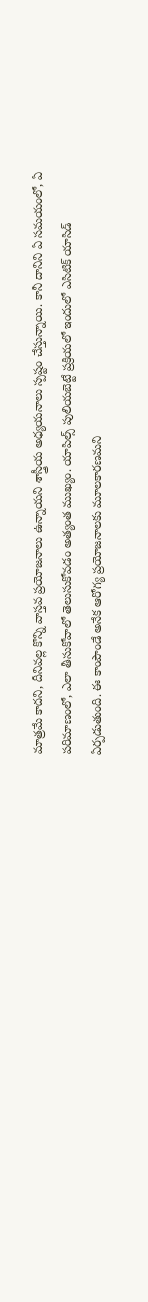మాత్రమే కాదని, దీనివల్ల కొన్ని వాస్తవ ప్రయోజనాలు ఉన్నాయని శాస్త్రీయ అధ్యయనాలు స్పష్టం చేస్తున్నాయి. కానీ దానిని ఏ సమయంలో, ఏ పరిమాణంలో, ఎలా తీసుకోవాలో తెలుసుకోవడం అత్యంత ముఖ్యం. యాపిల్స్ పులియబెట్టే ప్రక్రియలో ఇందులో ఎసిటిక్ యాసిడ్ ఏర్పడుతుంది. ఈ కాంపౌండే అనేక ఆరోగ్య ప్రయోజనాలకు మూలకారణమని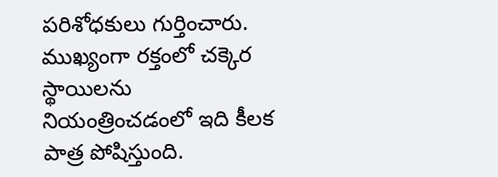పరిశోధకులు గుర్తించారు. ముఖ్యంగా రక్తంలో చక్కెర స్థాయిలను నియంత్రించడంలో ఇది కీలక పాత్ర పోషిస్తుంది.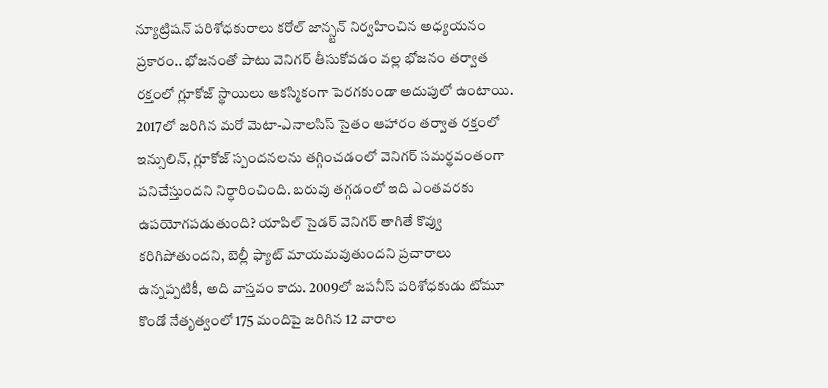న్యూట్రిషన్ పరిశోధకురాలు కరోల్ జాన్స్టన్ నిర్వహించిన అధ్యయనం ప్రకారం.. భోజనంతో పాటు వెనిగర్ తీసుకోవడం వల్ల భోజనం తర్వాత రక్తంలో గ్లూకోజ్ స్థాయిలు ఆకస్మికంగా పెరగకుండా అదుపులో ఉంటాయి. 2017లో జరిగిన మరో మెటా-ఎనాలసిస్ సైతం ఆహారం తర్వాత రక్తంలో ఇన్సులిన్, గ్లూకోజ్ స్పందనలను తగ్గించడంలో వెనిగర్ సమర్థవంతంగా పనిచేస్తుందని నిర్ధారించింది. బరువు తగ్గడంలో ఇది ఎంతవరకు ఉపయోగపడుతుంది? యాపిల్ సైడర్ వెనిగర్ తాగితే కొవ్వు కరిగిపోతుందని, బెల్లీ ఫ్యాట్ మాయమవుతుందని ప్రచారాలు ఉన్నప్పటికీ, అది వాస్తవం కాదు. 2009లో జపనీస్ పరిశోధకుడు టోమూ కొండో నేతృత్వంలో 175 మందిపై జరిగిన 12 వారాల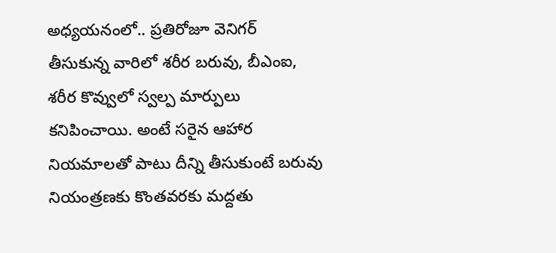అధ్యయనంలో.. ప్రతిరోజూ వెనిగర్ తీసుకున్న వారిలో శరీర బరువు, బీఎంఐ, శరీర కొవ్వులో స్వల్ప మార్పులు కనిపించాయి. అంటే సరైన ఆహార నియమాలతో పాటు దీన్ని తీసుకుంటే బరువు నియంత్రణకు కొంతవరకు మద్దతు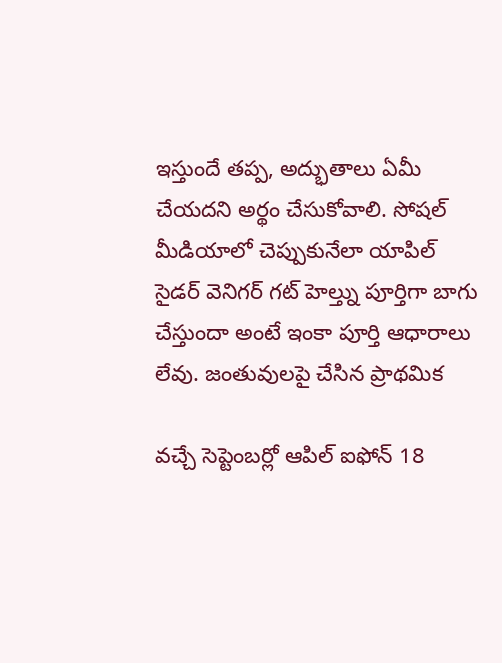ఇస్తుందే తప్ప, అద్భుతాలు ఏమీ చేయదని అర్థం చేసుకోవాలి. సోషల్ మీడియాలో చెప్పుకునేలా యాపిల్ సైడర్ వెనిగర్ గట్ హెల్త్ను పూర్తిగా బాగు చేస్తుందా అంటే ఇంకా పూర్తి ఆధారాలు లేవు. జంతువులపై చేసిన ప్రాథమిక

వచ్చే సెప్టెంబర్లో ఆపిల్ ఐఫోన్ 18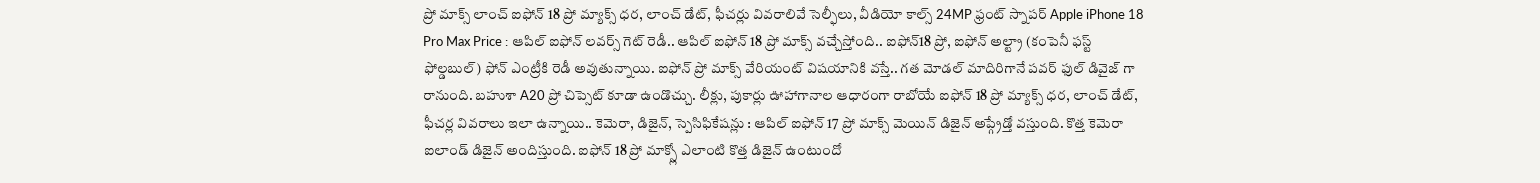ప్రో మాక్స్ లాంచ్ ఐఫోన్ 18 ప్రో మ్యాక్స్ ధర, లాంచ్ డేట్, ఫీచర్లు వివరాలివే సెల్ఫీలు, వీడియో కాల్స్ 24MP ఫ్రంట్ స్నాపర్ Apple iPhone 18 Pro Max Price : ఆపిల్ ఐఫోన్ లవర్స్ గెట్ రెడీ.. ఆపిల్ ఐఫోన్ 18 ప్రో మాక్స్ వచ్చేస్తోంది.. ఐఫోన్18 ప్రో, ఐఫోన్ అల్ట్రా (కంపెనీ ఫస్ట్ ఫోల్డబుల్) ఫోన్ ఎంట్రీకి రెడీ అవుతున్నాయి. ఐఫోన్ ప్రో మాక్స్ వేరియంట్ విషయానికి వస్తే.. గత మోడల్ మాదిరిగానే పవర్ ఫుల్ డివైజ్ గా రానుంది. బహుశా A20 ప్రో చిప్సెట్ కూడా ఉండొచ్చు. లీక్లు, పుకార్లు ఊహాగానాల ఆధారంగా రాబోయే ఐఫోన్ 18 ప్రో మ్యాక్స్ ధర, లాంచ్ డేట్, ఫీచర్ల వివరాలు ఇలా ఉన్నాయి.. కెమెరా, డిజైన్, స్పెసిఫికేషన్లు : ఆపిల్ ఐఫోన్ 17 ప్రో మాక్స్ మెయిన్ డిజైన్ అప్గ్రేడ్తో వస్తుంది. కొత్త కెమెరా ఐలాండ్ డిజైన్ అందిస్తుంది. ఐఫోన్ 18 ప్రో మాక్స్లో ఎలాంటి కొత్త డిజైన్ ఉంటుందో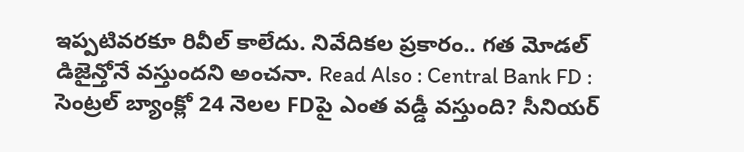ఇప్పటివరకూ రివీల్ కాలేదు. నివేదికల ప్రకారం.. గత మోడల్ డిజైన్తోనే వస్తుందని అంచనా. Read Also : Central Bank FD : సెంట్రల్ బ్యాంక్లో 24 నెలల FDపై ఎంత వడ్డీ వస్తుంది? సీనియర్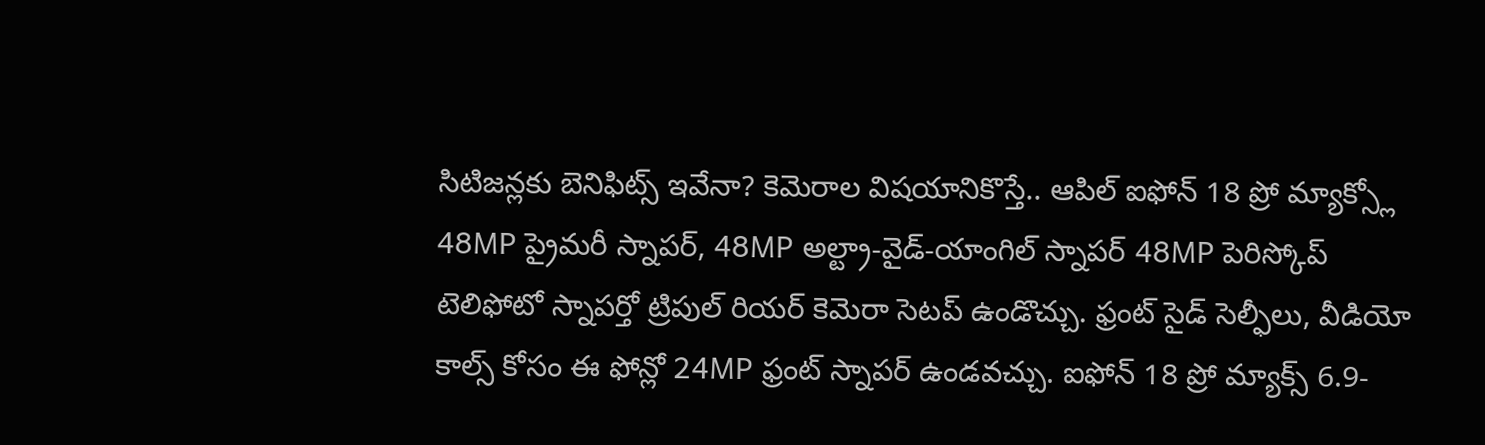సిటిజన్లకు బెనిఫిట్స్ ఇవేనా? కెమెరాల విషయానికొస్తే.. ఆపిల్ ఐఫోన్ 18 ప్రో మ్యాక్స్లో 48MP ప్రైమరీ స్నాపర్, 48MP అల్ట్రా-వైడ్-యాంగిల్ స్నాపర్ 48MP పెరిస్కోప్ టెలిఫోటో స్నాపర్తో ట్రిపుల్ రియర్ కెమెరా సెటప్ ఉండొచ్చు. ఫ్రంట్ సైడ్ సెల్ఫీలు, వీడియో కాల్స్ కోసం ఈ ఫోన్లో 24MP ఫ్రంట్ స్నాపర్ ఉండవచ్చు. ఐఫోన్ 18 ప్రో మ్యాక్స్ 6.9-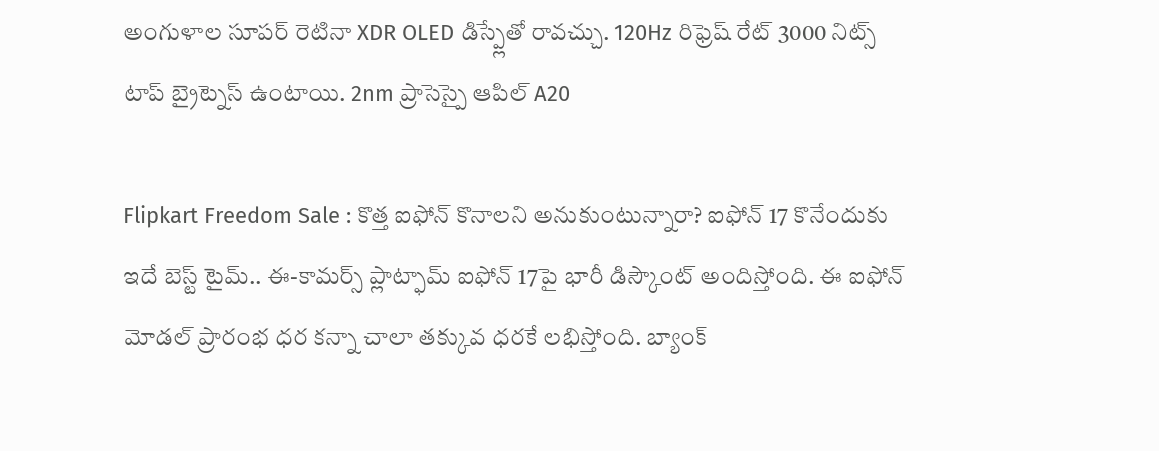అంగుళాల సూపర్ రెటినా XDR OLED డిస్ప్లేతో రావచ్చు. 120Hz రిఫ్రెష్ రేట్ 3000 నిట్స్ టాప్ బ్రైట్నెస్ ఉంటాయి. 2nm ప్రాసెస్పై ఆపిల్ A20

Flipkart Freedom Sale : కొత్త ఐఫోన్ కొనాలని అనుకుంటున్నారా? ఐఫోన్ 17 కొనేందుకు ఇదే బెస్ట్ టైమ్.. ఈ-కామర్స్ ప్లాట్ఫామ్ ఐఫోన్ 17పై భారీ డిస్కౌంట్ అందిస్తోంది. ఈ ఐఫోన్ మోడల్ ప్రారంభ ధర కన్నా చాలా తక్కువ ధరకే లభిస్తోంది. బ్యాంక్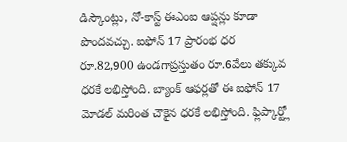డిస్కౌంట్లు, నో-కాస్ట్ ఈఎంఐ ఆప్షన్లు కూడా పొందవచ్చు. ఐఫోన్ 17 ప్రారంభ ధర రూ.82,900 ఉండగాప్రస్తుతం రూ.6వేలు తక్కువ ధరకే లభిస్తోంది. బ్యాంక్ ఆఫర్లతో ఈ ఐఫోన్ 17 మోడల్ మరింత చౌకైన ధరకే లభిస్తోంది. ఫ్లిప్కార్ట్లో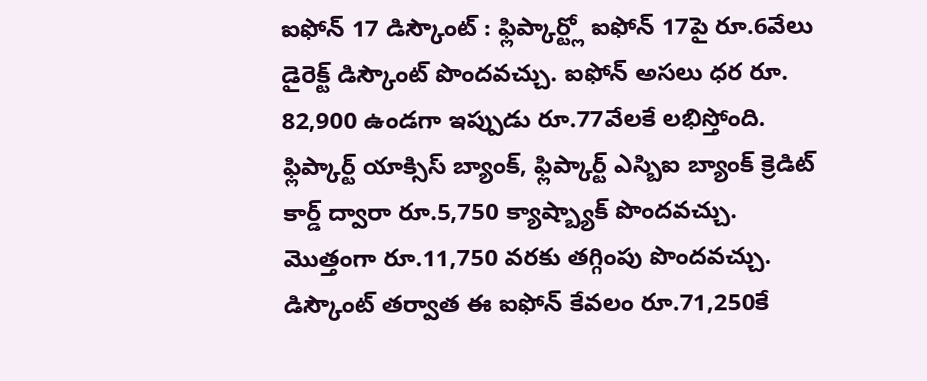ఐఫోన్ 17 డిస్కౌంట్ : ఫ్లిప్కార్ట్లో ఐఫోన్ 17పై రూ.6వేలు డైరెక్ట్ డిస్కౌంట్ పొందవచ్చు. ఐఫోన్ అసలు ధర రూ. 82,900 ఉండగా ఇప్పుడు రూ.77వేలకే లభిస్తోంది. ఫ్లిప్కార్ట్ యాక్సిస్ బ్యాంక్, ఫ్లిప్కార్ట్ ఎస్బిఐ బ్యాంక్ క్రెడిట్ కార్డ్ ద్వారా రూ.5,750 క్యాష్బ్యాక్ పొందవచ్చు. మొత్తంగా రూ.11,750 వరకు తగ్గింపు పొందవచ్చు. డిస్కౌంట్ తర్వాత ఈ ఐఫోన్ కేవలం రూ.71,250కే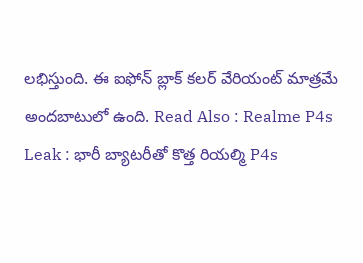లభిస్తుంది. ఈ ఐఫోన్ బ్లాక్ కలర్ వేరియంట్ మాత్రమే అందబాటులో ఉంది. Read Also : Realme P4s Leak : భారీ బ్యాటరీతో కొత్త రియల్మి P4s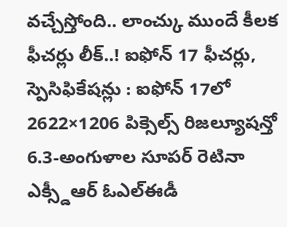వచ్చేస్తోంది.. లాంచ్కు ముందే కీలక ఫీచర్లు లీక్..! ఐఫోన్ 17 ఫీచర్లు, స్పెసిఫికేషన్లు : ఐఫోన్ 17లో 2622×1206 పిక్సెల్స్ రిజల్యూషన్తో 6.3-అంగుళాల సూపర్ రెటినా ఎక్స్డీఆర్ ఓఎల్ఈడీ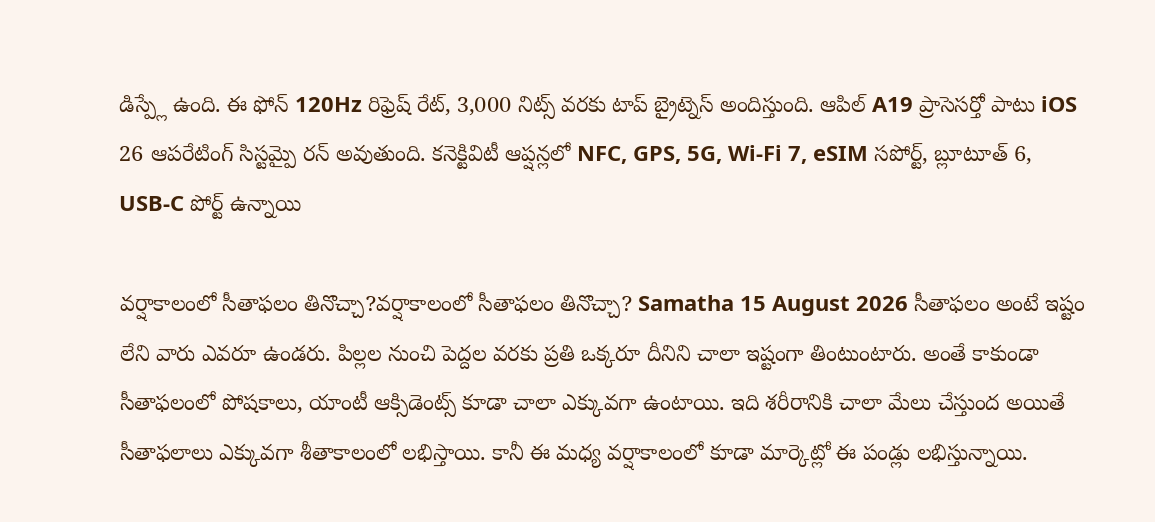డిస్ప్లే ఉంది. ఈ ఫోన్ 120Hz రిఫ్రెష్ రేట్, 3,000 నిట్స్ వరకు టాప్ బ్రైట్నెస్ అందిస్తుంది. ఆపిల్ A19 ప్రాసెసర్తో పాటు iOS 26 ఆపరేటింగ్ సిస్టమ్పై రన్ అవుతుంది. కనెక్టివిటీ ఆప్షన్లలో NFC, GPS, 5G, Wi-Fi 7, eSIM సపోర్ట్, బ్లూటూత్ 6, USB-C పోర్ట్ ఉన్నాయి

వర్షాకాలంలో సీతాఫలం తినొచ్చా?వర్షాకాలంలో సీతాఫలం తినొచ్చా? Samatha 15 August 2026 సీతాఫలం అంటే ఇష్టం లేని వారు ఎవరూ ఉండరు. పిల్లల నుంచి పెద్దల వరకు ప్రతి ఒక్కరూ దీనిని చాలా ఇష్టంగా తింటుంటారు. అంతే కాకుండా సీతాఫలంలో పోషకాలు, యాంటీ ఆక్సిడెంట్స్ కూడా చాలా ఎక్కువగా ఉంటాయి. ఇది శరీరానికి చాలా మేలు చేస్తుంద అయితే సీతాఫలాలు ఎక్కువగా శీతాకాలంలో లభిస్తాయి. కానీ ఈ మధ్య వర్షాకాలంలో కూడా మార్కెట్లో ఈ పండ్లు లభిస్తున్నాయి.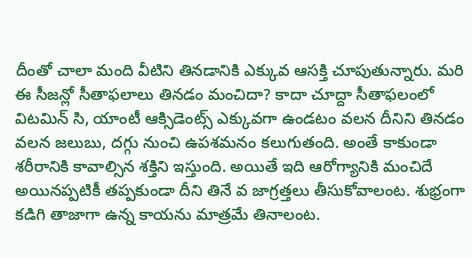దీంతో చాలా మంది వీటిని తినడానికి ఎక్కువ ఆసక్తి చూపుతున్నారు. మరి ఈ సీజన్లో సీతాఫలాలు తినడం మంచిదా? కాదా చూద్దా సీతాఫలంలో విటమిన్ సి, యాంటీ ఆక్సిడెంట్స్ ఎక్కువగా ఉండటం వలన దీనిని తినడం వలన జలుబు, దగ్గు నుంచి ఉపశమనం కలుగుతంది. అంతే కాకుండా శరీరానికి కావాల్సిన శక్తిని ఇస్తుంది. అయితే ఇది ఆరోగ్యానికి మంచిదే అయినప్పటికీ తప్పకుండా దీని తినే వ జాగ్రత్తలు తీసుకోవాలంట. శుభ్రంగా కడిగి తాజాగా ఉన్న కాయను మాత్రమే తినాలంట.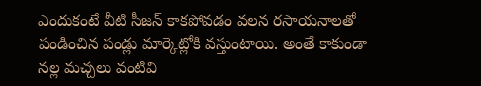ఎందుకంటే వీటి సీజన్ కాకపోవడం వలన రసాయనాలతో పండించిన పండ్లు మార్కెట్లోకి వస్తుంటాయి. అంతే కాకుండా నల్ల మచ్చలు వంటివి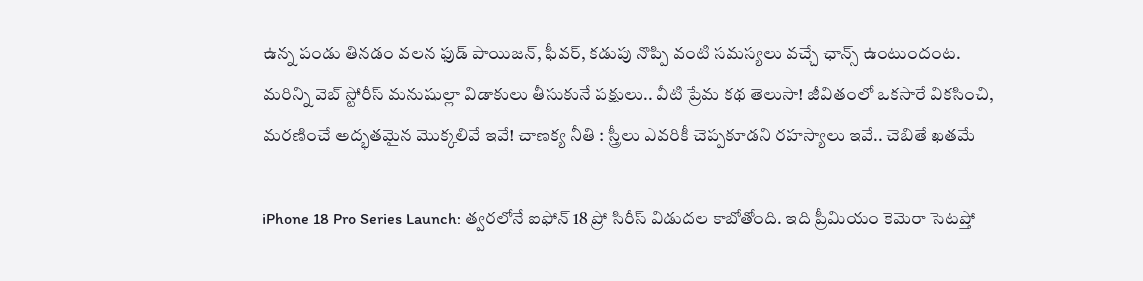ఉన్న పండు తినడం వలన ఫుడ్ పాయిజన్, ఫీవర్, కడుపు నొప్పి వంటి సమస్యలు వచ్చే ఛాన్స్ ఉంటుందంట. మరిన్ని వెబ్ స్టోరీస్ మనుషుల్లా విడాకులు తీసుకునే పక్షులు.. వీటి ప్రేమ కథ తెలుసా! జీవితంలో ఒకసారే వికసించి, మరణించే అద్భతమైన మొక్కలివే ఇవే! చాణక్య నీతి : స్త్రీలు ఎవరికీ చెప్పకూడని రహస్యాలు ఇవే.. చెబితే ఖతమే

iPhone 18 Pro Series Launch: త్వరలోనే ఐఫోన్ 18 ప్రో సిరీస్ విడుదల కాబోతోంది. ఇది ప్రీమియం కెమెరా సెటప్తో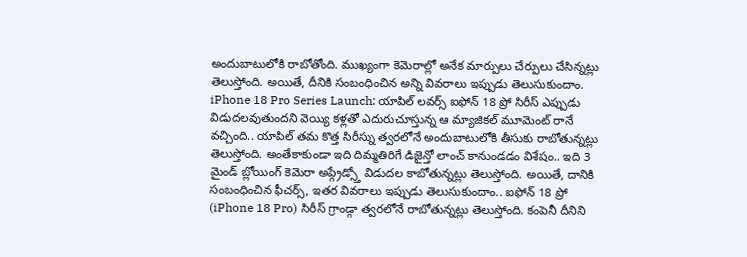అందుబాటులోకి రాబోతోంది. ముఖ్యంగా కెమెరాల్లో అనేక మార్పులు చేర్పులు చేసిన్నట్లు తెలుస్తోంది. అయితే, దీనికి సంబంధించిన అన్ని వివరాలు ఇప్పుడు తెలుసుకుందాం. iPhone 18 Pro Series Launch: యాపిల్ లవర్స్ ఐఫోన్ 18 ప్రో సిరీస్ ఎప్పుడు విడుదలవుతుందని వెయ్యి కళ్లతో ఎదురుచూస్తున్న ఆ మ్యాజికల్ మూమెంట్ రానే వచ్చింది.. యాపిల్ తమ కొత్త సిరీస్ను త్వరలోనే అందుబాటులోకి తీసుకు రాబోతున్నట్లు తెలుస్తోంది. అంతేకాకుండా ఇది దిమ్మతిరిగే డిజైన్తో లాంచ్ కానుండడం విశేషం.. ఇది 3 మైండ్ బ్లోయింగ్ కెమెరా అప్గ్రేడ్స్తో విడుదల కాబోతున్నట్లు తెలుస్తోంది. అయితే, దానికి సంబంధించిన ఫీచర్స్, ఇతర వివరాలు ఇప్పుడు తెలుసుకుందాం.. ఐఫోన్ 18 ప్రో (iPhone 18 Pro) సిరీస్ గ్రాండ్గా త్వరలోనే రాబోతున్నట్లు తెలుస్తోంది. కంపెనీ దీనిని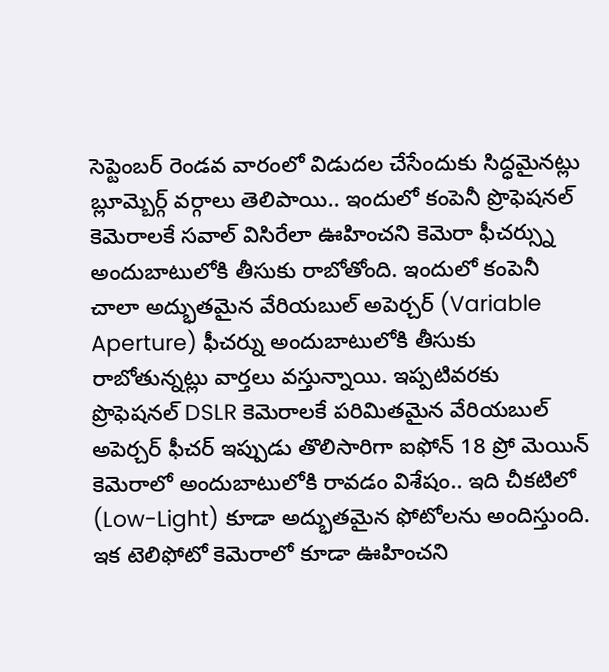సెప్టెంబర్ రెండవ వారంలో విడుదల చేసేందుకు సిద్ధమైనట్లు బ్లూమ్బెర్గ్ వర్గాలు తెలిపాయి.. ఇందులో కంపెనీ ప్రొఫెషనల్ కెమెరాలకే సవాల్ విసిరేలా ఊహించని కెమెరా ఫీచర్స్ను అందుబాటులోకి తీసుకు రాబోతోంది. ఇందులో కంపెనీ చాలా అద్భుతమైన వేరియబుల్ అపెర్చర్ (Variable Aperture) ఫీచర్ను అందుబాటులోకి తీసుకు రాబోతున్నట్లు వార్తలు వస్తున్నాయి. ఇప్పటివరకు ప్రొఫెషనల్ DSLR కెమెరాలకే పరిమితమైన వేరియబుల్ అపెర్చర్ ఫీచర్ ఇప్పుడు తొలిసారిగా ఐఫోన్ 18 ప్రో మెయిన్ కెమెరాలో అందుబాటులోకి రావడం విశేషం.. ఇది చీకటిలో (Low-Light) కూడా అద్భుతమైన ఫోటోలను అందిస్తుంది. ఇక టెలిఫోటో కెమెరాలో కూడా ఊహించని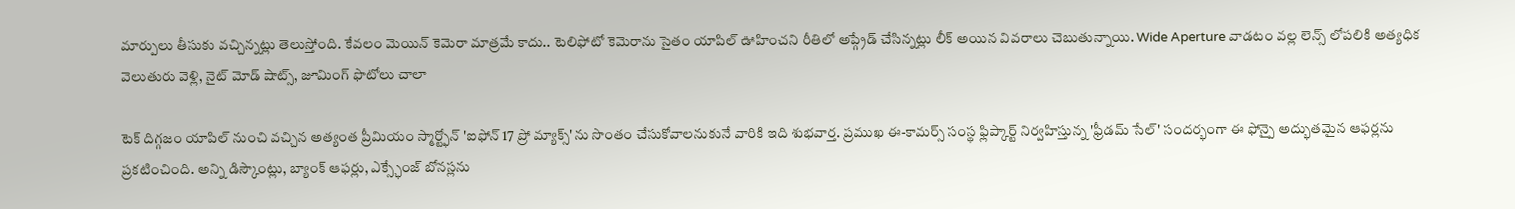మార్పులు తీసుకు వచ్చిన్నట్లు తెలుస్తోంది. కేవలం మెయిన్ కెమెరా మాత్రమే కాదు.. టెలిఫోటో కెమెరాను సైతం యాపిల్ ఊహించని రీతిలో అప్గ్రేడ్ చేసిన్నట్లు లీక్ అయిన వివరాలు చెబుతున్నాయి. Wide Aperture వాడటం వల్ల లెన్స్ లోపలికి అత్యధిక వెలుతురు వెళ్లి, నైట్ మోడ్ షాట్స్, జూమింగ్ ఫొటోలు చాలా

టెక్ దిగ్గజం యాపిల్ నుంచి వచ్చిన అత్యంత ప్రీమియం స్మార్ట్ఫోన్ 'ఐఫోన్ 17 ప్రో మ్యాక్స్'ను సొంతం చేసుకోవాలనుకునే వారికి ఇది శుభవార్త. ప్రముఖ ఈ-కామర్స్ సంస్థ ఫ్లిప్కార్ట్ నిర్వహిస్తున్న 'ఫ్రీడమ్ సేల్' సందర్భంగా ఈ ఫోన్పై అద్భుతమైన ఆఫర్లను ప్రకటించింది. అన్ని డిస్కౌంట్లు, బ్యాంక్ ఆఫర్లు, ఎక్స్ఛేంజ్ బోనస్లను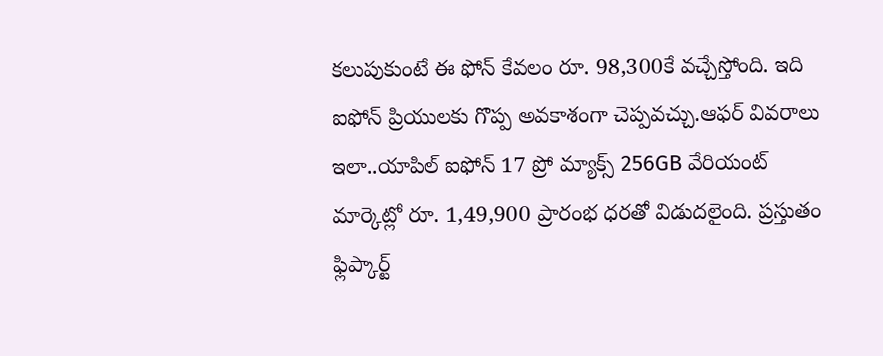కలుపుకుంటే ఈ ఫోన్ కేవలం రూ. 98,300కే వచ్చేస్తోంది. ఇది ఐఫోన్ ప్రియులకు గొప్ప అవకాశంగా చెప్పవచ్చు.ఆఫర్ వివరాలు ఇలా..యాపిల్ ఐఫోన్ 17 ప్రో మ్యాక్స్ 256GB వేరియంట్ మార్కెట్లో రూ. 1,49,900 ప్రారంభ ధరతో విడుదలైంది. ప్రస్తుతం ఫ్లిప్కార్ట్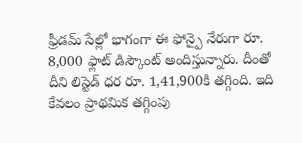ఫ్రీడమ్ సేల్లో భాగంగా ఈ ఫోన్పై నేరుగా రూ. 8,000 ఫ్లాట్ డిస్కౌంట్ అందిస్తున్నారు. దీంతో దీని లిస్టెడ్ ధర రూ. 1,41,900కి తగ్గింది. ఇది కేవలం ప్రాథమిక తగ్గింపు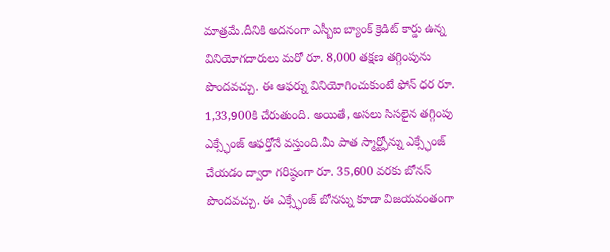మాత్రమే.దీనికి అదనంగా ఎస్బీఐ బ్యాంక్ క్రెడిట్ కార్డు ఉన్న వినియోగదారులు మరో రూ. 8,000 తక్షణ తగ్గింపును పొందవచ్చు. ఈ ఆఫర్ను వినియోగించుకుంటే ఫోన్ ధర రూ. 1,33,900కి చేరుతుంది. అయితే, అసలు సిసలైన తగ్గింపు ఎక్స్ఛేంజ్ ఆఫర్తోనే వస్తుంది.మీ పాత స్మార్ట్ఫోన్ను ఎక్స్ఛేంజ్ చేయడం ద్వారా గరిష్ఠంగా రూ. 35,600 వరకు బోనస్ పొందవచ్చు. ఈ ఎక్స్ఛేంజ్ బోనస్ను కూడా విజయవంతంగా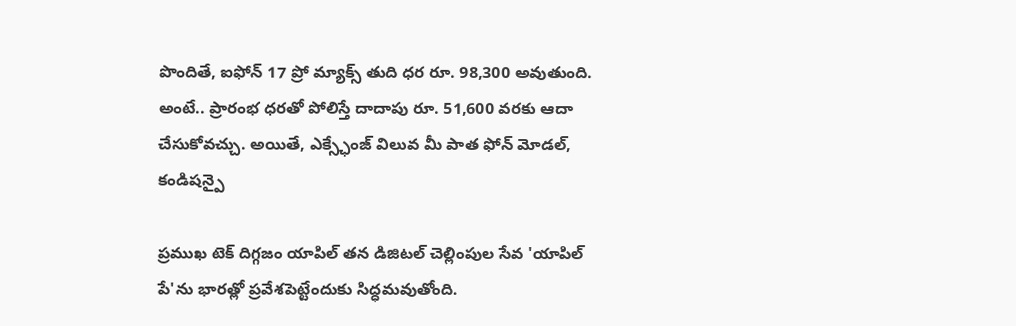పొందితే, ఐఫోన్ 17 ప్రో మ్యాక్స్ తుది ధర రూ. 98,300 అవుతుంది. అంటే.. ప్రారంభ ధరతో పోలిస్తే దాదాపు రూ. 51,600 వరకు ఆదా చేసుకోవచ్చు. అయితే, ఎక్స్ఛేంజ్ విలువ మీ పాత ఫోన్ మోడల్, కండిషన్పై

ప్రముఖ టెక్ దిగ్గజం యాపిల్ తన డిజిటల్ చెల్లింపుల సేవ 'యాపిల్ పే'ను భారత్లో ప్రవేశపెట్టేందుకు సిద్ధమవుతోంది.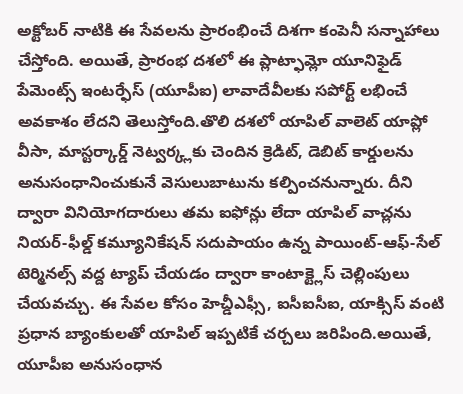అక్టోబర్ నాటికి ఈ సేవలను ప్రారంభించే దిశగా కంపెనీ సన్నాహాలు చేస్తోంది. అయితే, ప్రారంభ దశలో ఈ ప్లాట్ఫామ్లో యూనిఫైడ్ పేమెంట్స్ ఇంటర్ఫేస్ (యూపీఐ) లావాదేవీలకు సపోర్ట్ లభించే అవకాశం లేదని తెలుస్తోంది.తొలి దశలో యాపిల్ వాలెట్ యాప్లో వీసా, మాస్టర్కార్డ్ నెట్వర్క్లకు చెందిన క్రెడిట్, డెబిట్ కార్డులను అనుసంధానించుకునే వెసులుబాటును కల్పించనున్నారు. దీని ద్వారా వినియోగదారులు తమ ఐఫోన్లు లేదా యాపిల్ వాచ్లను నియర్-ఫీల్డ్ కమ్యూనికేషన్ సదుపాయం ఉన్న పాయింట్-ఆఫ్-సేల్ టెర్మినల్స్ వద్ద ట్యాప్ చేయడం ద్వారా కాంటాక్ట్లెస్ చెల్లింపులు చేయవచ్చు. ఈ సేవల కోసం హెచ్డీఎఫ్సీ, ఐసీఐసీఐ, యాక్సిస్ వంటి ప్రధాన బ్యాంకులతో యాపిల్ ఇప్పటికే చర్చలు జరిపింది.అయితే, యూపీఐ అనుసంధాన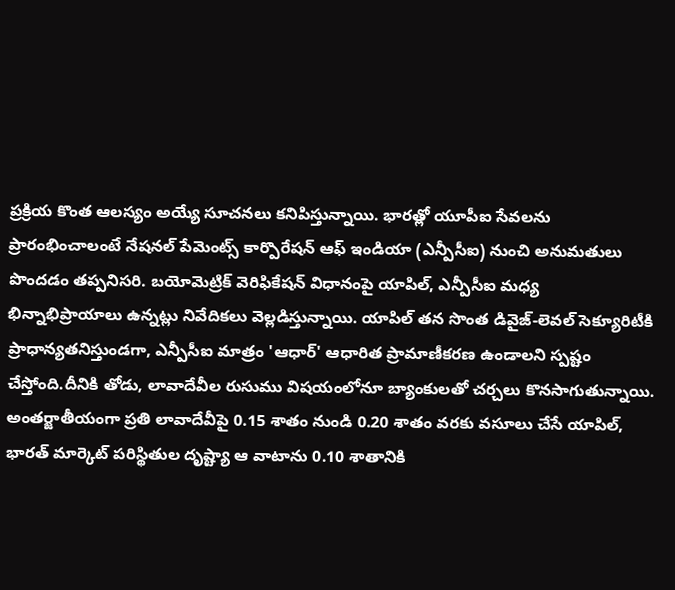ప్రక్రియ కొంత ఆలస్యం అయ్యే సూచనలు కనిపిస్తున్నాయి. భారత్లో యూపీఐ సేవలను ప్రారంభించాలంటే నేషనల్ పేమెంట్స్ కార్పొరేషన్ ఆఫ్ ఇండియా (ఎన్పీసీఐ) నుంచి అనుమతులు పొందడం తప్పనిసరి. బయోమెట్రిక్ వెరిఫికేషన్ విధానంపై యాపిల్, ఎన్పీసీఐ మధ్య భిన్నాభిప్రాయాలు ఉన్నట్లు నివేదికలు వెల్లడిస్తున్నాయి. యాపిల్ తన సొంత డివైజ్-లెవల్ సెక్యూరిటీకి ప్రాధాన్యతనిస్తుండగా, ఎన్పీసీఐ మాత్రం 'ఆధార్' ఆధారిత ప్రామాణీకరణ ఉండాలని స్పష్టం చేస్తోంది.దీనికి తోడు, లావాదేవీల రుసుము విషయంలోనూ బ్యాంకులతో చర్చలు కొనసాగుతున్నాయి. అంతర్జాతీయంగా ప్రతి లావాదేవీపై 0.15 శాతం నుండి 0.20 శాతం వరకు వసూలు చేసే యాపిల్, భారత్ మార్కెట్ పరిస్థితుల దృష్ట్యా ఆ వాటాను 0.10 శాతానికి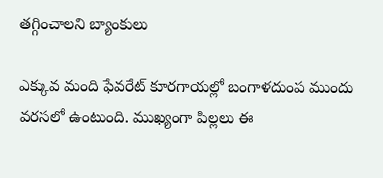తగ్గించాలని బ్యాంకులు

ఎక్కువ మంది ఫేవరేట్ కూరగాయల్లో బంగాళదుంప ముందు వరసలో ఉంటుంది. ముఖ్యంగా పిల్లలు ఈ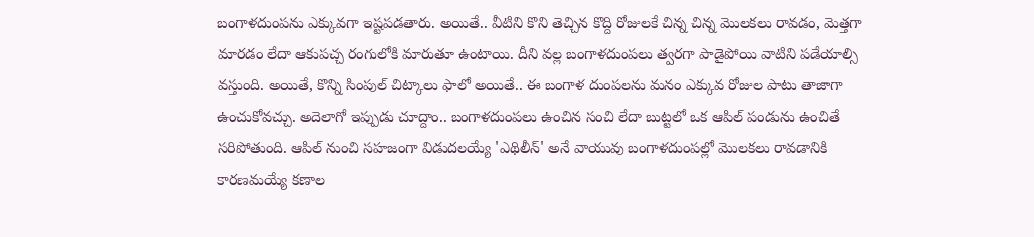బంగాళదుంపను ఎక్కువగా ఇష్టపడతారు. అయితే.. వీటిని కొని తెచ్చిన కొద్ది రోజులకే చిన్న చిన్న మొలకలు రావడం, మెత్తగా మారడం లేదా ఆకుపచ్చ రంగులోకి మారుతూ ఉంటాయి. దీని వల్ల బంగాళదుంపలు త్వరగా పాడైపోయి వాటిని పడేయాల్సి వస్తుంది. అయితే, కొన్ని సింపుల్ చిట్కాలు ఫాలో అయితే.. ఈ బంగాళ దుంపలను మనం ఎక్కువ రోజుల పాటు తాజాగా ఉంచుకోవచ్చు. అదెలాగో ఇప్పుడు చూద్దాం.. బంగాళదుంపలు ఉంచిన సంచి లేదా బుట్టలో ఒక ఆపిల్ పండును ఉంచితే సరిపోతుంది. ఆపిల్ నుంచి సహజంగా విడుదలయ్యే 'ఎథిలీన్' అనే వాయువు బంగాళదుంపల్లో మొలకలు రావడానికి కారణమయ్యే కణాల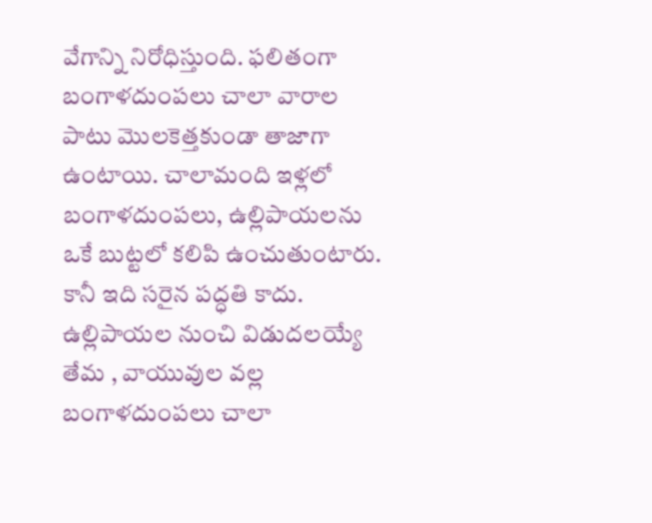వేగాన్ని నిరోధిస్తుంది. ఫలితంగా బంగాళదుంపలు చాలా వారాల పాటు మొలకెత్తకుండా తాజాగా ఉంటాయి. చాలామంది ఇళ్లలో బంగాళదుంపలు, ఉల్లిపాయలను ఒకే బుట్టలో కలిపి ఉంచుతుంటారు. కానీ ఇది సరైన పద్ధతి కాదు. ఉల్లిపాయల నుంచి విడుదలయ్యే తేమ , వాయువుల వల్ల బంగాళదుంపలు చాలా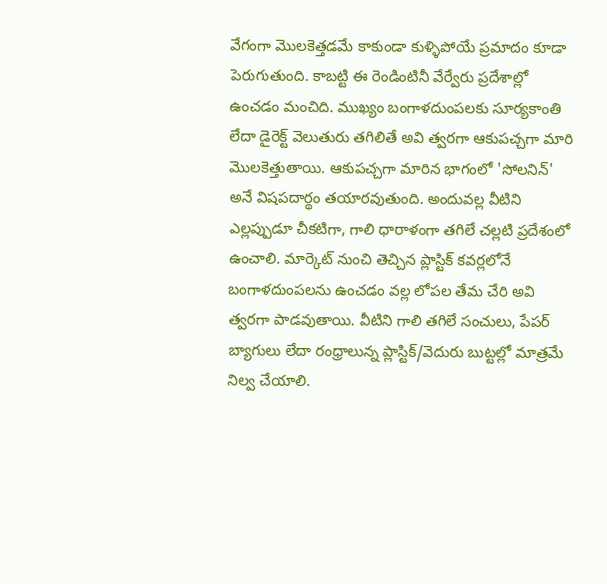వేగంగా మొలకెత్తడమే కాకుండా కుళ్ళిపోయే ప్రమాదం కూడా పెరుగుతుంది. కాబట్టి ఈ రెండింటినీ వేర్వేరు ప్రదేశాల్లో ఉంచడం మంచిది. ముఖ్యం బంగాళదుంపలకు సూర్యకాంతి లేదా డైరెక్ట్ వెలుతురు తగిలితే అవి త్వరగా ఆకుపచ్చగా మారి మొలకెత్తుతాయి. ఆకుపచ్చగా మారిన భాగంలో 'సోలనిన్' అనే విషపదార్థం తయారవుతుంది. అందువల్ల వీటిని ఎల్లప్పుడూ చీకటిగా, గాలి ధారాళంగా తగిలే చల్లటి ప్రదేశంలో ఉంచాలి. మార్కెట్ నుంచి తెచ్చిన ప్లాస్టిక్ కవర్లలోనే బంగాళదుంపలను ఉంచడం వల్ల లోపల తేమ చేరి అవి త్వరగా పాడవుతాయి. వీటిని గాలి తగిలే సంచులు, పేపర్ బ్యాగులు లేదా రంధ్రాలున్న ప్లాస్టిక్/వెదురు బుట్టల్లో మాత్రమే నిల్వ చేయాలి.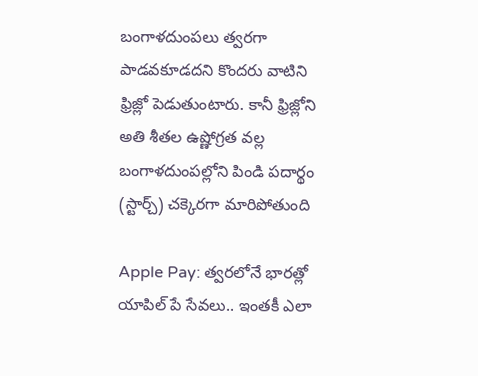బంగాళదుంపలు త్వరగా పాడవకూడదని కొందరు వాటిని ఫ్రిజ్లో పెడుతుంటారు. కానీ ఫ్రిజ్లోని అతి శీతల ఉష్ణోగ్రత వల్ల బంగాళదుంపల్లోని పిండి పదార్థం (స్టార్చ్) చక్కెరగా మారిపోతుంది

Apple Pay: త్వరలోనే భారత్లో యాపిల్ పే సేవలు.. ఇంతకీ ఎలా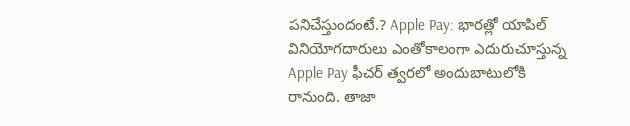పనిచేస్తుందంటే.? Apple Pay: భారత్లో యాపిల్ వినియోగదారులు ఎంతోకాలంగా ఎదురుచూస్తున్న Apple Pay ఫీచర్ త్వరలో అందుబాటులోకి రానుంది. తాజా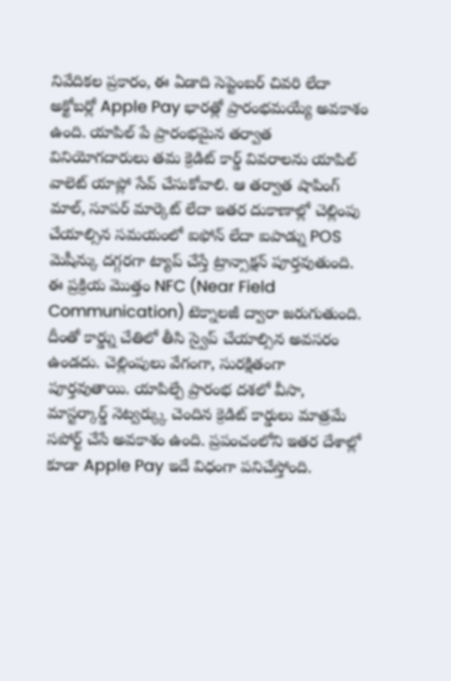నివేదికల ప్రకారం, ఈ ఏడాది సెప్టెంబర్ చివరి లేదా అక్టోబర్లో Apple Pay భారత్లో ప్రారంభమయ్యే అవకాశం ఉంది. యాపిల్ పే ప్రారంభమైన తర్వాత వినియోగదారులు తమ క్రెడిట్ కార్డ్ వివరాలను యాపిల్ వాలెట్ యాప్లో సేవ్ చేసుకోవాలి. ఆ తర్వాత షాపింగ్ మాల్, సూపర్ మార్కెట్ లేదా ఇతర దుకాణాల్లో చెల్లింపు చేయాల్సిన సమయంలో ఐఫోన్ లేదా ఐపాడ్ను POS మెషీన్కు దగ్గరగా ట్యాప్ చేస్తే ట్రాన్సాక్షన్ పూర్తవుతుంది. ఈ ప్రక్రియ మొత్తం NFC (Near Field Communication) టెక్నాలజీ ద్వారా జరుగుతుంది. దీంతో కార్డ్ను చేతిలో తీసి స్వైప్ చేయాల్సిన అవసరం ఉండదు. చెల్లింపులు వేగంగా, సురక్షితంగా పూర్తవుతాయి. యాపిల్పే ప్రారంభ దశలో వీసా, మాస్టర్కార్డ్ నెట్వర్క్కు చెందిన క్రెడిట్ కార్డులు మాత్రమే సపోర్ట్ చేసే అవకాశం ఉంది. ప్రపంచంలోని ఇతర దేశాల్లో కూడా Apple Pay ఇదే విధంగా పనిచేస్తోంది.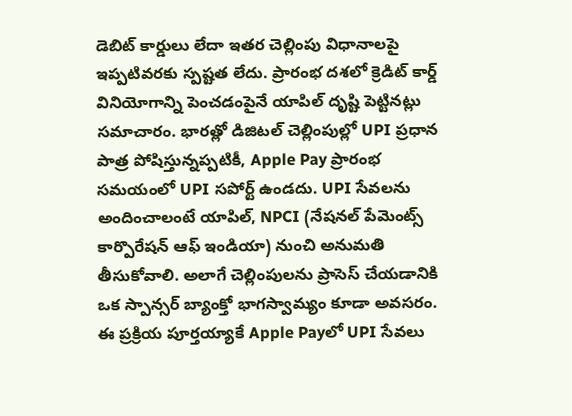డెబిట్ కార్డులు లేదా ఇతర చెల్లింపు విధానాలపై ఇప్పటివరకు స్పష్టత లేదు. ప్రారంభ దశలో క్రెడిట్ కార్డ్ వినియోగాన్ని పెంచడంపైనే యాపిల్ దృష్టి పెట్టినట్లు సమాచారం. భారత్లో డిజిటల్ చెల్లింపుల్లో UPI ప్రధాన పాత్ర పోషిస్తున్నప్పటికీ, Apple Pay ప్రారంభ సమయంలో UPI సపోర్ట్ ఉండదు. UPI సేవలను అందించాలంటే యాపిల్, NPCI (నేషనల్ పేమెంట్స్ కార్పొరేషన్ ఆఫ్ ఇండియా) నుంచి అనుమతి తీసుకోవాలి. అలాగే చెల్లింపులను ప్రాసెస్ చేయడానికి ఒక స్పాన్సర్ బ్యాంక్తో భాగస్వామ్యం కూడా అవసరం. ఈ ప్రక్రియ పూర్తయ్యాకే Apple Payలో UPI సేవలు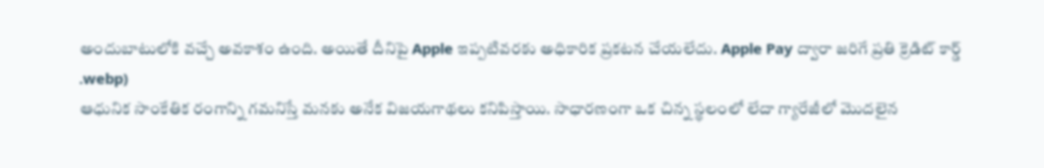అందుబాటులోకి వచ్చే అవకాశం ఉంది. అయితే దీనిపై Apple ఇప్పటివరకు అధికారిక ప్రకటన చేయలేదు. Apple Pay ద్వారా జరిగే ప్రతి క్రెడిట్ కార్డ్
.webp)
ఆధునిక సాంకేతిక రంగాన్ని గమనిస్తే మనకు అనేక విజయగాథలు కనిపిస్తాయి. సాధారణంగా ఒక చిన్న స్థలంలో లేదా గ్యారేజీలో మొదలైన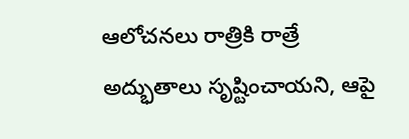ఆలోచనలు రాత్రికి రాత్రే అద్భుతాలు సృష్టించాయని, ఆపై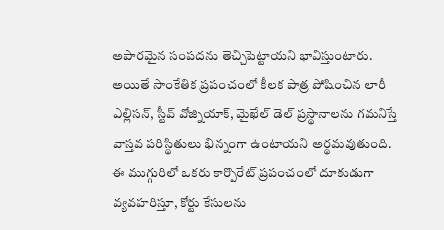అపారమైన సంపదను తెచ్చిపెట్టాయని భావిస్తుంటారు. అయితే సాంకేతిక ప్రపంచంలో కీలక పాత్ర పోషించిన లారీ ఎల్లిసన్, స్టీవ్ వోజ్నియాక్, మైఖేల్ డెల్ ప్రస్థానాలను గమనిస్తే వాస్తవ పరిస్థితులు భిన్నంగా ఉంటాయని అర్థమవుతుంది. ఈ ముగ్గురిలో ఒకరు కార్పొరేట్ ప్రపంచంలో దూకుడుగా వ్యవహరిస్తూ, కోర్టు కేసులను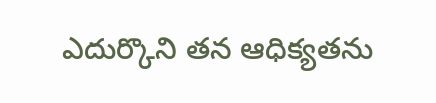ఎదుర్కొని తన ఆధిక్యతను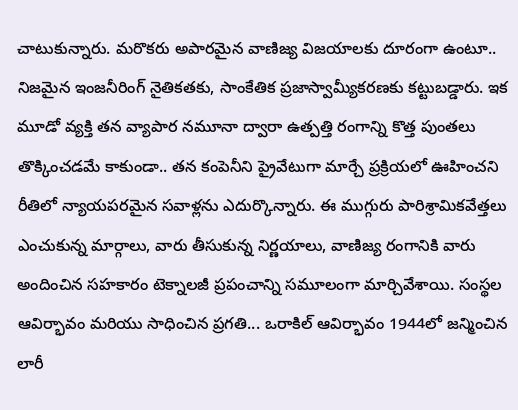చాటుకున్నారు. మరొకరు అపారమైన వాణిజ్య విజయాలకు దూరంగా ఉంటూ.. నిజమైన ఇంజనీరింగ్ నైతికతకు, సాంకేతిక ప్రజాస్వామ్యీకరణకు కట్టుబడ్డారు. ఇక మూడో వ్యక్తి తన వ్యాపార నమూనా ద్వారా ఉత్పత్తి రంగాన్ని కొత్త పుంతలు తొక్కించడమే కాకుండా.. తన కంపెనీని ప్రైవేటుగా మార్చే ప్రక్రియలో ఊహించని రీతిలో న్యాయపరమైన సవాళ్లను ఎదుర్కొన్నారు. ఈ ముగ్గురు పారిశ్రామికవేత్తలు ఎంచుకున్న మార్గాలు, వారు తీసుకున్న నిర్ణయాలు, వాణిజ్య రంగానికి వారు అందించిన సహకారం టెక్నాలజీ ప్రపంచాన్ని సమూలంగా మార్చివేశాయి. సంస్థల ఆవిర్భావం మరియు సాధించిన ప్రగతి... ఒరాకిల్ ఆవిర్భావం 1944లో జన్మించిన లారీ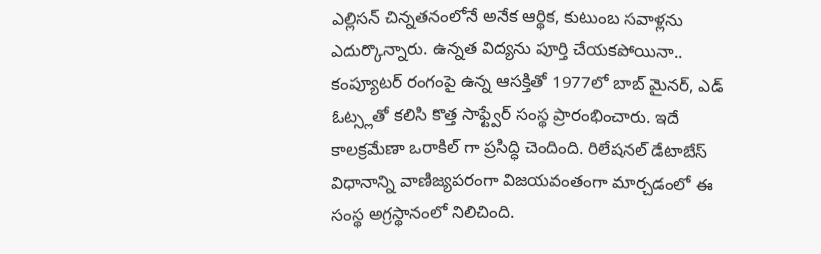ఎల్లిసన్ చిన్నతనంలోనే అనేక ఆర్థిక, కుటుంబ సవాళ్లను ఎదుర్కొన్నారు. ఉన్నత విద్యను పూర్తి చేయకపోయినా.. కంప్యూటర్ రంగంపై ఉన్న ఆసక్తితో 1977లో బాబ్ మైనర్, ఎడ్ ఓట్స్లతో కలిసి కొత్త సాఫ్ట్వేర్ సంస్థ ప్రారంభించారు. ఇదే కాలక్రమేణా ఒరాకిల్ గా ప్రసిద్ధి చెందింది. రిలేషనల్ డేటాబేస్ విధానాన్ని వాణిజ్యపరంగా విజయవంతంగా మార్చడంలో ఈ సంస్థ అగ్రస్థానంలో నిలిచింది.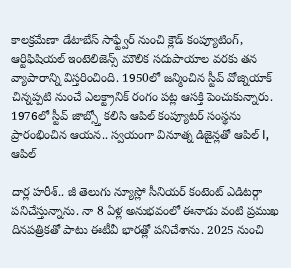కాలక్రమేణా డేటాబేస్ సాఫ్ట్వేర్ నుంచి క్లౌడ్ కంప్యూటింగ్, ఆర్టిఫిషియల్ ఇంటెలిజెన్స్ మౌలిక సదుపాయాల వరకు తన వ్యాపారాన్ని విస్తరించింది. 1950లో జన్మించిన స్టీవ్ వోజ్నియాక్ చిన్నప్పటి నుంచే ఎలక్ట్రానిక్ రంగం పట్ల ఆసక్తి పెంచుకున్నారు. 1976లో స్టీవ్ జాబ్స్తో కలిసి ఆపిల్ కంప్యూటర్ సంస్థను ప్రారంభించిన ఆయన.. స్వయంగా వినూత్న డిజైన్లతో ఆపిల్ I, ఆపిల్

దార్ల హరీశ్.. జీ తెలుగు న్యూస్లో సీనియర్ కంటెంట్ ఎడిటర్గా పనిచేస్తున్నాను. నా 8 ఏళ్ల అనుభవంలో ఈనాడు వంటి ప్రముఖ దినపత్రికతో పాటు ఈటీవీ భారత్లో పనిచేశాను. 2025 నుంచి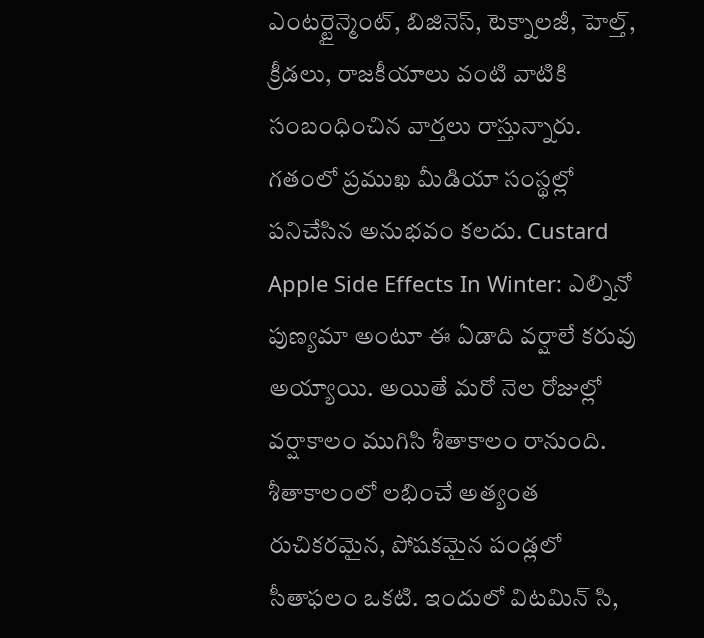ఎంటర్టైన్మెంట్, బిజినెస్, టెక్నాలజీ, హెల్త్, క్రీడలు, రాజకీయాలు వంటి వాటికి సంబంధించిన వార్తలు రాస్తున్నారు. గతంలో ప్రముఖ మీడియా సంస్థల్లో పనిచేసిన అనుభవం కలదు. Custard Apple Side Effects In Winter: ఎల్నినో పుణ్యమా అంటూ ఈ ఏడాది వర్షాలే కరువు అయ్యాయి. అయితే మరో నెల రోజుల్లో వర్షాకాలం ముగిసి శీతాకాలం రానుంది. శీతాకాలంలో లభించే అత్యంత రుచికరమైన, పోషకమైన పండ్లలో సీతాఫలం ఒకటి. ఇందులో విటమిన్ సి,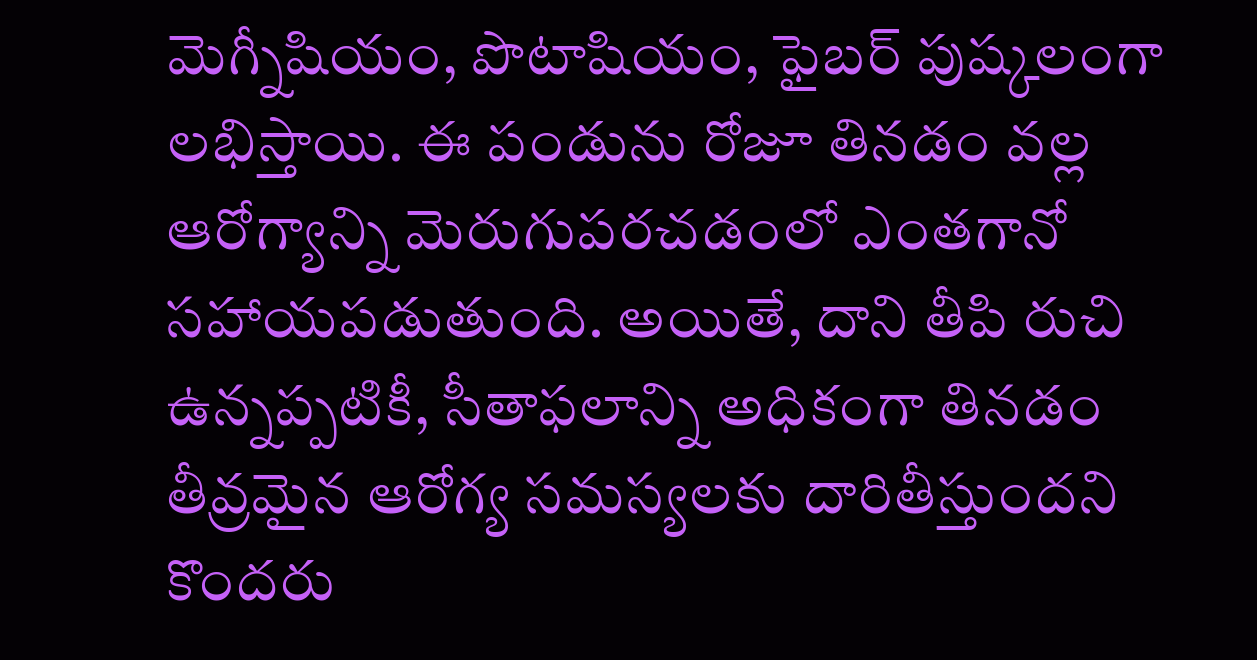మెగ్నీషియం, పొటాషియం, ఫైబర్ పుష్కలంగా లభిస్తాయి. ఈ పండును రోజూ తినడం వల్ల ఆరోగ్యాన్ని మెరుగుపరచడంలో ఎంతగానో సహాయపడుతుంది. అయితే, దాని తీపి రుచి ఉన్నప్పటికీ, సీతాఫలాన్ని అధికంగా తినడం తీవ్రమైన ఆరోగ్య సమస్యలకు దారితీస్తుందని కొందరు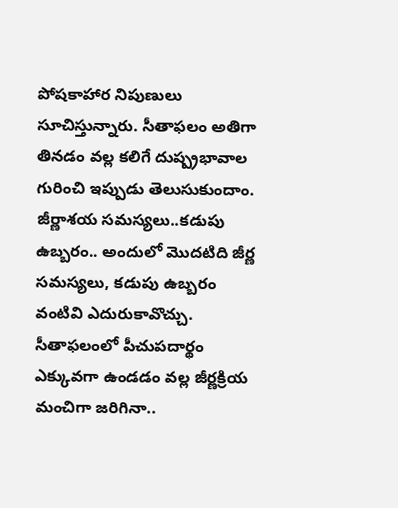పోషకాహార నిపుణులు సూచిస్తున్నారు. సీతాఫలం అతిగా తినడం వల్ల కలిగే దుష్ప్రభావాల గురించి ఇప్పుడు తెలుసుకుందాం. జీర్ణాశయ సమస్యలు..కడుపు ఉబ్బరం.. అందులో మొదటిది జీర్ణ సమస్యలు, కడుపు ఉబ్బరం వంటివి ఎదురుకావొచ్చు. సీతాఫలంలో పీచుపదార్థం ఎక్కువగా ఉండడం వల్ల జీర్ణక్రియ మంచిగా జరిగినా..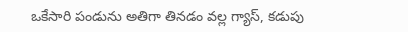ఒకేసారి పండును అతిగా తినడం వల్ల గ్యాస్, కడుపు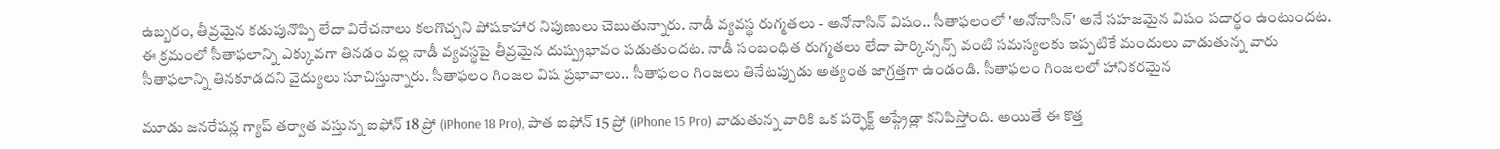ఉబ్బరం, తీవ్రమైన కడుపునొప్పి లేదా విరేచనాలు కలగొచ్చని పోషకాహార నిపుణులు చెబుతున్నారు. నాడీ వ్యవస్థ రుగ్మతలు - అనోనాసిన్ విషం.. సీతాఫలంలో 'అనోనాసిన్' అనే సహజమైన విషం పదార్థం ఉంటుందట. ఈ క్రమంలో సీతాఫలాన్ని ఎక్కువగా తినడం వల్ల నాడీ వ్యవస్థపై తీవ్రమైన దుష్ప్రభావం పడుతుందట. నాడీ సంబంధిత రుగ్మతలు లేదా పార్కిన్సన్స్ వంటి సమస్యలకు ఇప్పటికే మందులు వాడుతున్న వారు సీతాఫలాన్ని తినకూడదని వైద్యులు సూచిస్తున్నారు. సీతాఫలం గింజల విష ప్రభావాలు.. సీతాఫలం గింజలు తినేటప్పుడు అత్యంత జాగ్రత్తగా ఉండండి. సీతాఫలం గింజలలో హానికరమైన

మూడు జనరేషన్ల గ్యాప్ తర్వాత వస్తున్న ఐఫోన్ 18 ప్రో (iPhone 18 Pro), పాత ఐఫోన్ 15 ప్రో (iPhone 15 Pro) వాడుతున్న వారికి ఒక పర్ఫెక్ట్ అప్గ్రేడ్లా కనిపిస్తోంది. అయితే ఈ కొత్త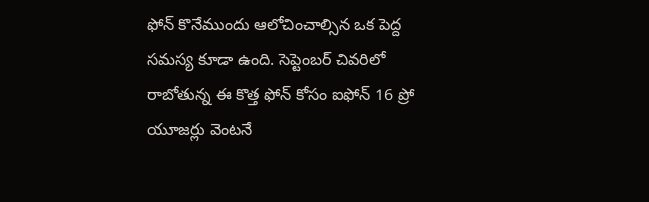ఫోన్ కొనేముందు ఆలోచించాల్సిన ఒక పెద్ద సమస్య కూడా ఉంది. సెప్టెంబర్ చివరిలో రాబోతున్న ఈ కొత్త ఫోన్ కోసం ఐఫోన్ 16 ప్రో యూజర్లు వెంటనే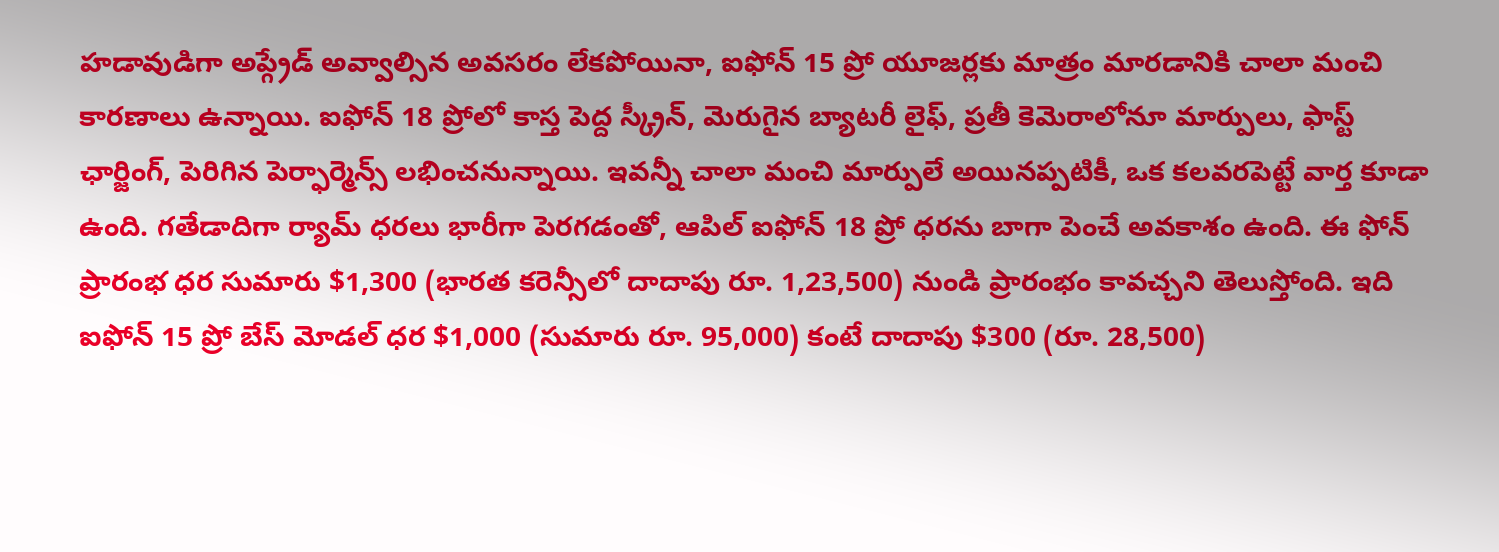హడావుడిగా అప్గ్రేడ్ అవ్వాల్సిన అవసరం లేకపోయినా, ఐఫోన్ 15 ప్రో యూజర్లకు మాత్రం మారడానికి చాలా మంచి కారణాలు ఉన్నాయి. ఐఫోన్ 18 ప్రోలో కాస్త పెద్ద స్క్రీన్, మెరుగైన బ్యాటరీ లైఫ్, ప్రతీ కెమెరాలోనూ మార్పులు, ఫాస్ట్ ఛార్జింగ్, పెరిగిన పెర్ఫార్మెన్స్ లభించనున్నాయి. ఇవన్నీ చాలా మంచి మార్పులే అయినప్పటికీ, ఒక కలవరపెట్టే వార్త కూడా ఉంది. గతేడాదిగా ర్యామ్ ధరలు భారీగా పెరగడంతో, ఆపిల్ ఐఫోన్ 18 ప్రో ధరను బాగా పెంచే అవకాశం ఉంది. ఈ ఫోన్ ప్రారంభ ధర సుమారు $1,300 (భారత కరెన్సీలో దాదాపు రూ. 1,23,500) నుండి ప్రారంభం కావచ్చని తెలుస్తోంది. ఇది ఐఫోన్ 15 ప్రో బేస్ మోడల్ ధర $1,000 (సుమారు రూ. 95,000) కంటే దాదాపు $300 (రూ. 28,500)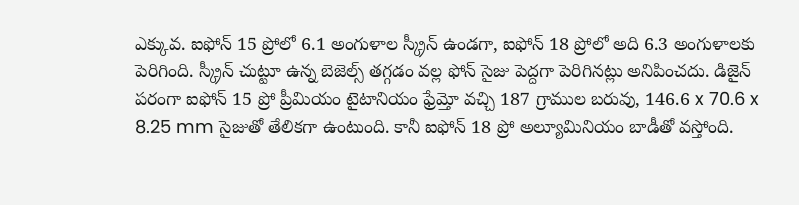ఎక్కువ. ఐఫోన్ 15 ప్రోలో 6.1 అంగుళాల స్క్రీన్ ఉండగా, ఐఫోన్ 18 ప్రోలో అది 6.3 అంగుళాలకు పెరిగింది. స్క్రీన్ చుట్టూ ఉన్న బెజెల్స్ తగ్గడం వల్ల ఫోన్ సైజు పెద్దగా పెరిగినట్లు అనిపించదు. డిజైన్ పరంగా ఐఫోన్ 15 ప్రో ప్రీమియం టైటానియం ఫ్రేమ్తో వచ్చి 187 గ్రాముల బరువు, 146.6 x 70.6 x 8.25 mm సైజుతో తేలికగా ఉంటుంది. కానీ ఐఫోన్ 18 ప్రో అల్యూమినియం బాడీతో వస్తోంది.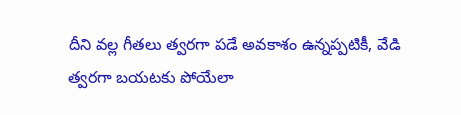దీని వల్ల గీతలు త్వరగా పడే అవకాశం ఉన్నప్పటికీ, వేడి త్వరగా బయటకు పోయేలా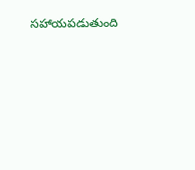సహాయపడుతుంది